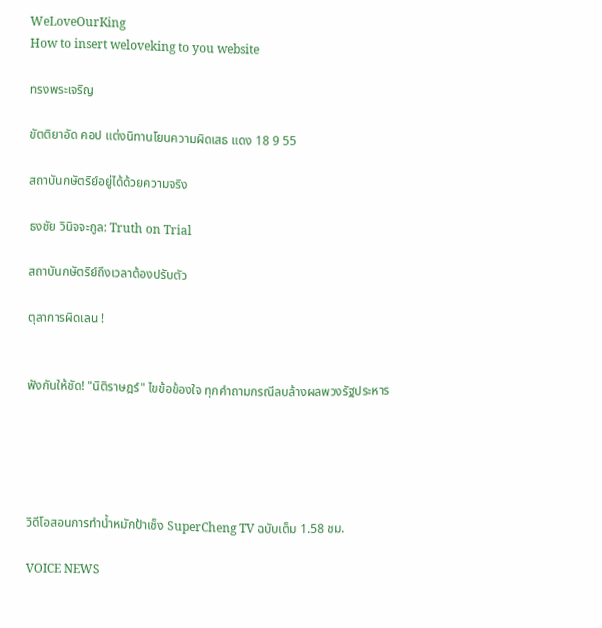WeLoveOurKing
How to insert weloveking to you website

ทรงพระเจริญ

ขัตติยาอัด คอป แต่งนิทานโยนความผิดเสธ แดง 18 9 55

สถาบันกษัตริย์อยู่ได้ด้วยความจริง

ธงชัย วินิจจะกูล: Truth on Trial

สถาบันกษัตริย์ถึงเวลาต้องปรับตัว

ตุลาการผิดเลน !


ฟังกันให้ชัด! "นิติราษฎร์" ไขข้อข้องใจ ทุกคำถามกรณีลบล้างผลพวงรัฐประหาร





วิดีโอสอนการทำน้ำหมักป้าเช็ง SuperCheng TV ฉบับเต็ม 1.58 ชม.

VOICE NEWS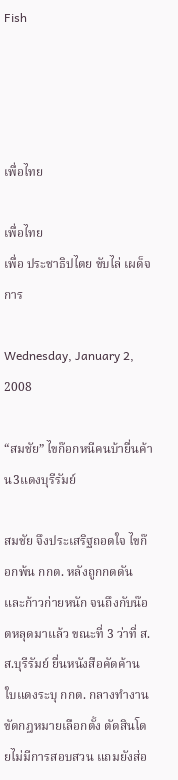Fish




เพื่อไทย

เพื่อไทย
เพื่อ ประชาธิปไตย ขับไล่ เผด็จการ

Wednesday, January 2, 2008

“สมชัย” ไขก๊อกหนีคนบ้ายื่นค้าน3แดงบุรีรัมย์

สมชัย จึงประเสริฐถอดใจ ไขก๊อกพ้น กกต. หลังถูกกดดันและก้าวก่ายหนัก จนถึงกับน๊อตหลุดมาแล้ว ขณะที่ 3 ว่าที่ ส.ส.บุรีรัมย์ ยื่นหนังสือคัดค้าน ใบแดงระบุ กกต. กลางทำงานขัดกฎหมายเลือกตั้ง ตัดสินโดยไม่มีการสอบสวน แถมยังส่อ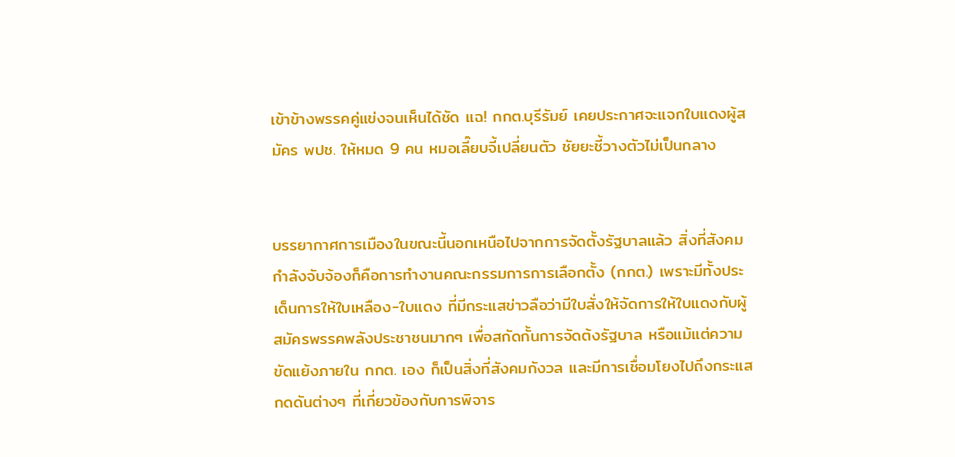เข้าข้างพรรคคู่แข่งจนเห็นได้ชัด แฉ! กกต.บุรีรัมย์ เคยประกาศจะแจกใบแดงผู้สมัคร พปช. ให้หมด 9 คน หมอเลี๊ยบจี้เปลี่ยนตัว ชัยยะชี้วางตัวไม่เป็นกลาง


บรรยากาศการเมืองในขณะนี้นอกเหนือไปจากการจัดตั้งรัฐบาลแล้ว สิ่งที่สังคมกำลังจับจ้องก็คือการทำงานคณะกรรมการการเลือกตั้ง (กกต.) เพราะมีทั้งประเด็นการให้ใบเหลือง-ใบแดง ที่มีกระแสข่าวลือว่ามีใบสั่งให้จัดการให้ใบแดงกับผู้สมัครพรรคพลังประชาชนมากๆ เพื่อสกัดกั้นการจัดต้งรัฐบาล หรือแม้แต่ความขัดแย้งภายใน กกต. เอง ก็เป็นสิ่งที่สังคมกังวล และมีการเชื่อมโยงไปถึงกระแสกดดันต่างๆ ที่เกี่ยวข้องกับการพิจาร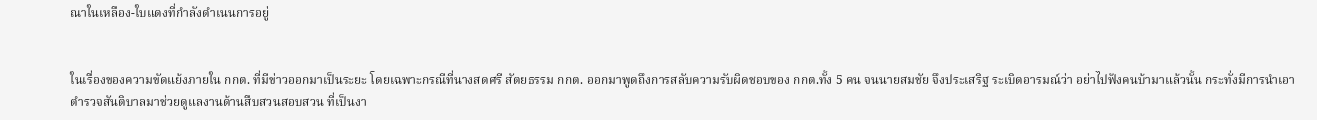ณาในเหลือง-ใบแดงที่กำลังดำเนนการอยู่


ในเรื่องของความขัดแย้งภายใน กกต. ที่มีข่าวออกมาเป็นระยะ โดยเฉพาะกรณีที่นางสดศรี สัตยธรรม กกต. ออกมาพูดถึงการสลับความรับผิดชอบของ กกต.ทั้ง 5 คน จนนายสมชัย จึงประเสริฐ ระเบิดอารมณ์ว่า อย่าไปฟังคนบ้ามาแล้วนั้น กระทั่งมีการนำเอาตำรวจสันติบาลมาช่วยดูแลงานด้านสืบสวนสอบสวน ที่เป็นงา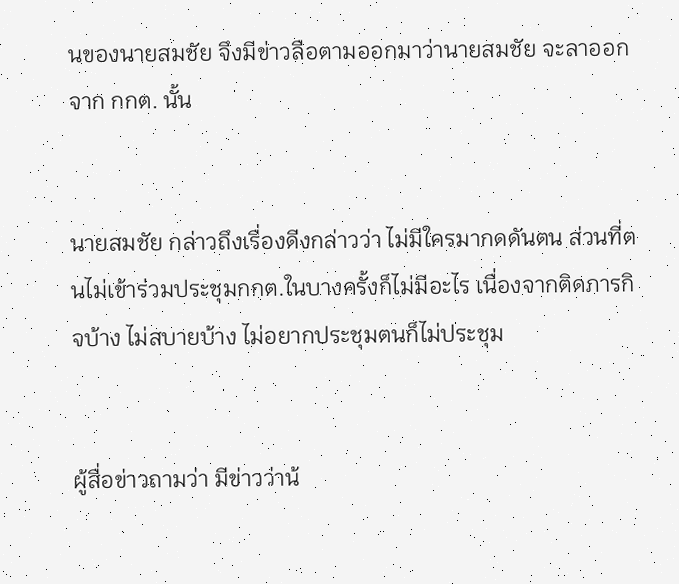นของนายสมชัย จึงมีข่าวลือตามออกมาว่านายสมชัย จะลาออกจาก กกต. นั้น


นายสมชัย กล่าวถึงเรื่องดีงกล่าวว่า ไม่มีใครมากดดันตน ส่วนที่ตนไม่เข้าร่วมประชุมกกต.ในบางครั้งก็ไม่มีอะไร เนื่องจากติดภารกิจบ้าง ไม่สบายบ้าง ไม่อยากประชุมตนก็ไม่ประชุม


ผู้สื่อข่าวถามว่า มีข่าวว่าน้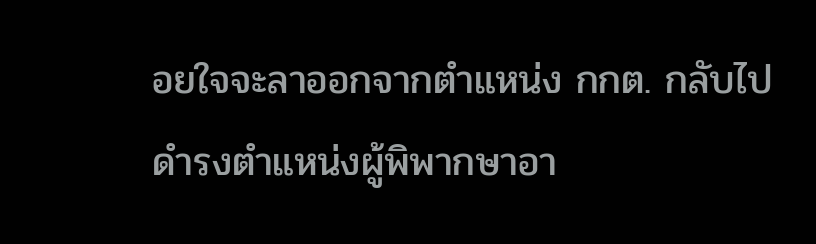อยใจจะลาออกจากตำแหน่ง กกต. กลับไปดำรงตำแหน่งผู้พิพากษาอา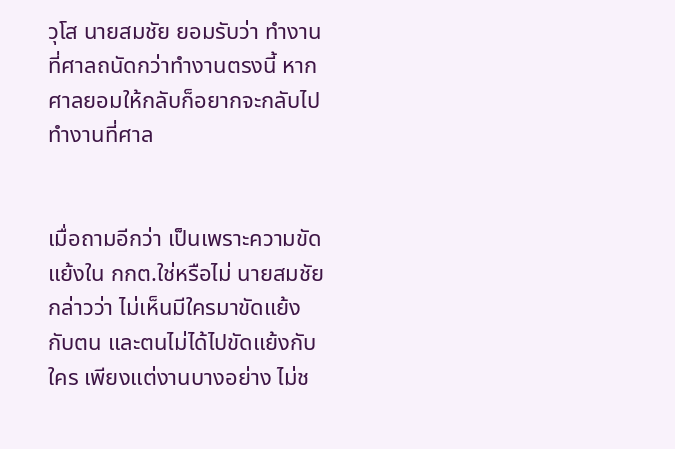วุโส นายสมชัย ยอมรับว่า ทำงานที่ศาลถนัดกว่าทำงานตรงนี้ หากศาลยอมให้กลับก็อยากจะกลับไปทำงานที่ศาล


เมื่อถามอีกว่า เป็นเพราะความขัดแย้งใน กกต.ใช่หรือไม่ นายสมชัย กล่าวว่า ไม่เห็นมีใครมาขัดแย้งกับตน และตนไม่ได้ไปขัดแย้งกับใคร เพียงแต่งานบางอย่าง ไม่ช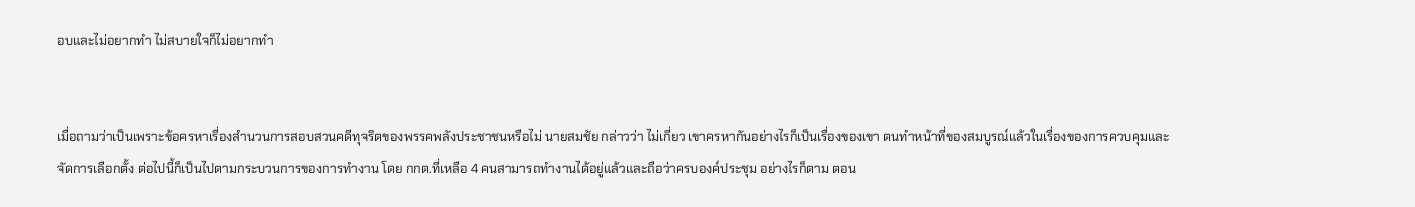อบและไม่อยากทำ ไม่สบายใจก็ไม่อยากทำ


เมื่อถามว่าเป็นเพราะข้อครหาเรื่องสำนวนการสอบสวนคดีทุจริตของพรรคพลังประชาชนหรือไม่ นายสมชัย กล่าวว่า ไม่เกี่ยว เขาครหากันอย่างไรก็เป็นเรื่องของเขา ตนทำหน้าที่ของสมบูรณ์แล้วในเรื่องของการควบคุมและจัดการเลือกตั้ง ต่อไปนี้ก็เป็นไปตามกระบวนการของการทำงาน โดย กกต.ที่เหลือ 4 คนสามารถทำงานได้อยู่แล้วและถือว่าครบองค์ประชุม อย่างไรก็ตาม ตอน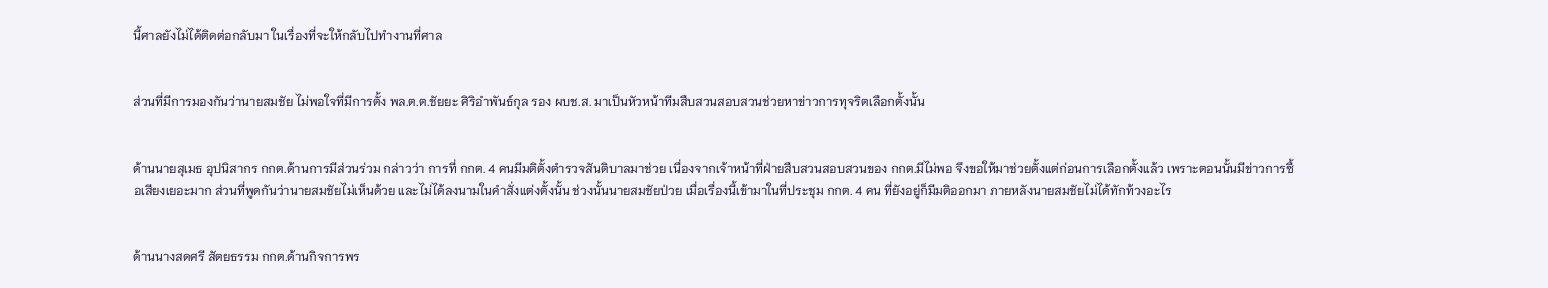นี้ศาลยังไม่ได้ติดต่อกลับมา ในเรื่องที่จะให้กลับไปทำงานที่ศาล


ส่วนที่มีการมองกันว่านายสมชัย ไม่พอใจที่มีการตั้ง พล.ต.ต.ชัยยะ ศิริอำพันธ์กุล รอง ผบช.ส. มาเป็นหัวหน้าทีมสืบสวนสอบสวนช่วยหาข่าวการทุจริตเลือกตั้งนั้น


ด้านนายสุเมธ อุปนิสากร กกต.ด้านการมีส่วนร่วม กล่าวว่า การที่ กกต. 4 คนมีมติตั้งตำรวจสันติบาลมาช่วย เนื่องจากเจ้าหน้าที่ฝ่ายสืบสวนสอบสวนของ กกต.มีไม่พอ จึงขอให้มาช่วยตั้งแต่ก่อนการเลือกตั้งแล้ว เพราะตอนนั้นมีข่าวการซื้อเสียงเยอะมาก ส่วนที่พูดกันว่านายสมชัยไม่เห็นด้วย และไม่ได้ลงนามในคำสั่งแต่งตั้งนั้น ช่วงนั้นนายสมชัยป่วย เมื่อเรื่องนี้เข้ามาในที่ประชุม กกต. 4 คน ที่ยังอยู่ก็มีมติออกมา ภายหลังนายสมชัยไม่ได้ทักท้วงอะไร


ด้านนางสดศรี สัตยธรรม กกต.ด้านกิจการพร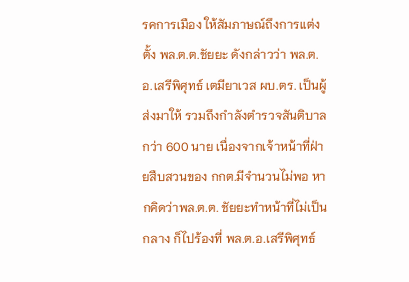รคการเมือง ให้สัมภาษณ์ถึงการแต่งตั้ง พล.ต.ต.ชัยยะ ดังกล่าวว่า พล.ต.อ.เสรีพิศุทธ์ เตมียาเวส ผบ.ตร. เป็นผู้ส่งมาให้ รวมถึงกำลังตำรวจสันติบาลกว่า 600 นาย เนื่องจากเจ้าหน้าที่ฝ่ายสืบสวนของ กกต.มีจำนวนไม่พอ หากคิดว่าพล.ต.ต. ชัยยะทำหน้าที่ไม่เป็นกลาง ก็ไปร้องที่ พล.ต.อ.เสรีพิศุทธ์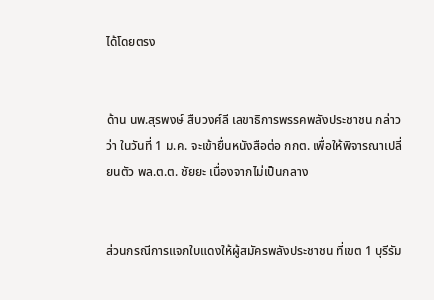ได้โดยตรง


ด้าน นพ.สุรพงษ์ สืบวงศ์ลี เลขาธิการพรรคพลังประชาชน กล่าวว่า ในวันที่ 1 ม.ค. จะเข้ายื่นหนังสือต่อ กกต. เพื่อให้พิจารณาเปลี่ยนตัว พล.ต.ต. ชัยยะ เนื่องจากไม่เป็นกลาง


ส่วนกรณีการแจกใบแดงให้ผู้สมัครพลังประชาชน ที่เขต 1 บุรีรัม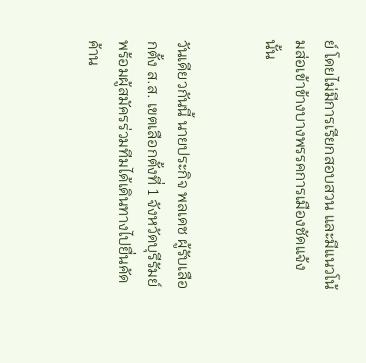ย์ โดยไม่มีการเรียกสอบสวน และมีแนวโน้มส่อเข้าข้างบางพรรคการเมืองชัดแจ้งนั้น


วันเดียวกันนี้ นายประกิจ พลเดช ผู้รับเลือกตั้ง ส.ส. เขตเลือกตั้งที่ 1 จังหวัดบุรีรัมย์ พร้อมผู้สมัครร่วมทีมได้เดินทางไปยื่นคัดค้าน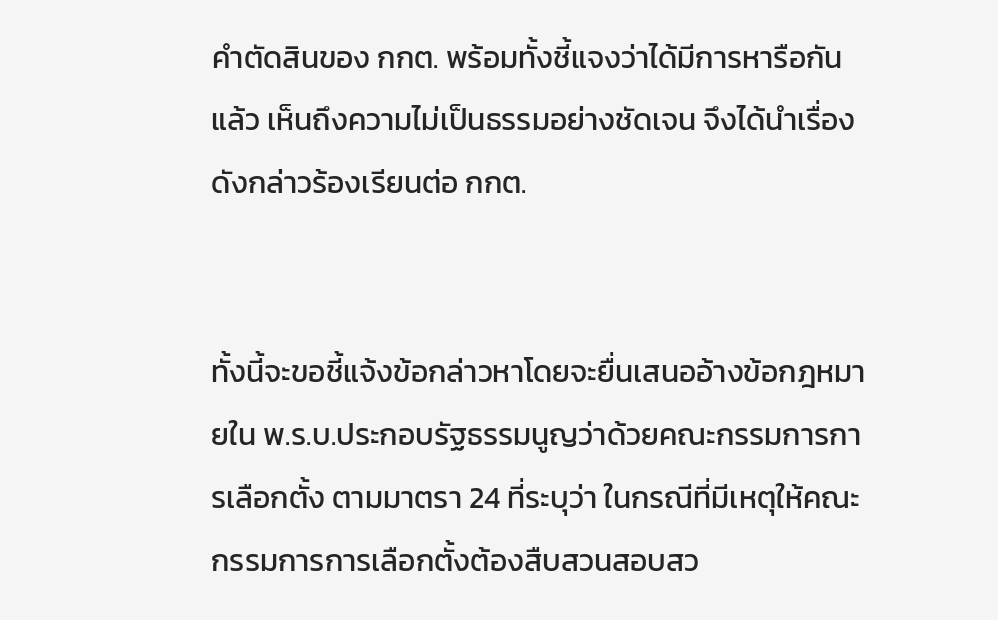คำตัดสินของ กกต. พร้อมทั้งชี้แจงว่าได้มีการหารือกันแล้ว เห็นถึงความไม่เป็นธรรมอย่างชัดเจน จึงได้นำเรื่องดังกล่าวร้องเรียนต่อ กกต.


ทั้งนี้จะขอชี้แจ้งข้อกล่าวหาโดยจะยื่นเสนออ้างข้อกฎหมายใน พ.ร.บ.ประกอบรัฐธรรมนูญว่าด้วยคณะกรรมการการเลือกตั้ง ตามมาตรา 24 ที่ระบุว่า ในกรณีที่มีเหตุให้คณะกรรมการการเลือกตั้งต้องสืบสวนสอบสว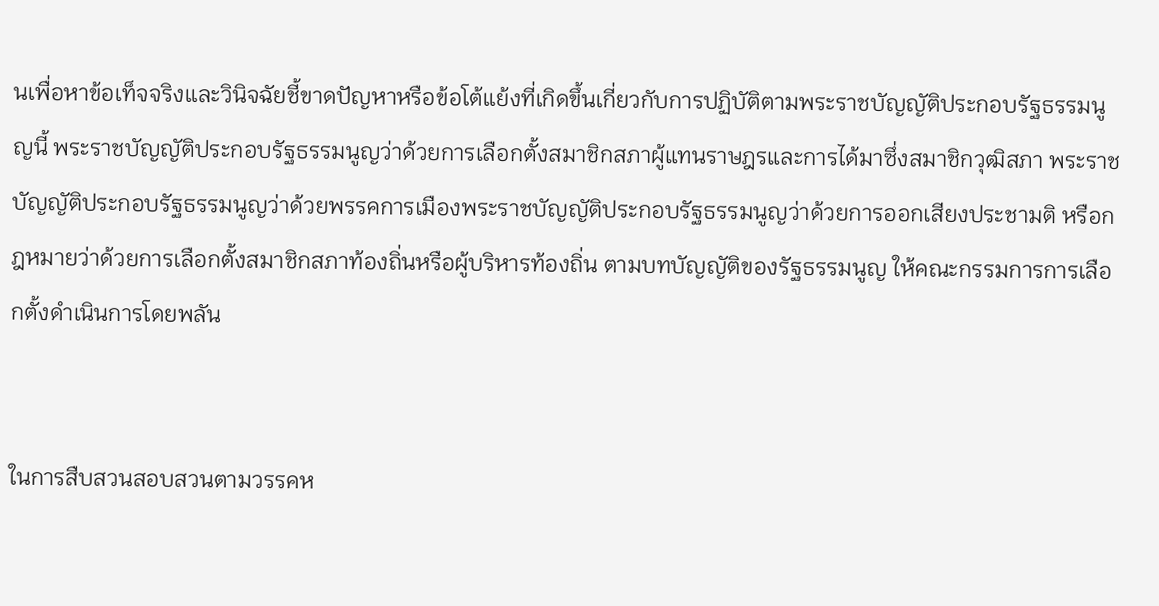นเพื่อหาข้อเท็จจริงและวินิจฉัยชี้ขาดปัญหาหรือข้อโต้แย้งที่เกิดขึ้นเกี่ยวกับการปฏิบัติตามพระราชบัญญัติประกอบรัฐธรรมนูญนี้ พระราชบัญญัติประกอบรัฐธรรมนูญว่าด้วยการเลือกตั้งสมาชิกสภาผู้แทนราษฎรและการได้มาซึ่งสมาชิกวุฒิสภา พระราชบัญญัติประกอบรัฐธรรมนูญว่าด้วยพรรคการเมืองพระราชบัญญัติประกอบรัฐธรรมนูญว่าด้วยการออกเสียงประชามติ หรือกฎหมายว่าด้วยการเลือกตั้งสมาชิกสภาท้องถิ่นหรือผู้บริหารท้องถิ่น ตามบทบัญญัติของรัฐธรรมนูญ ให้คณะกรรมการการเลือกตั้งดำเนินการโดยพลัน


ในการสืบสวนสอบสวนตามวรรคห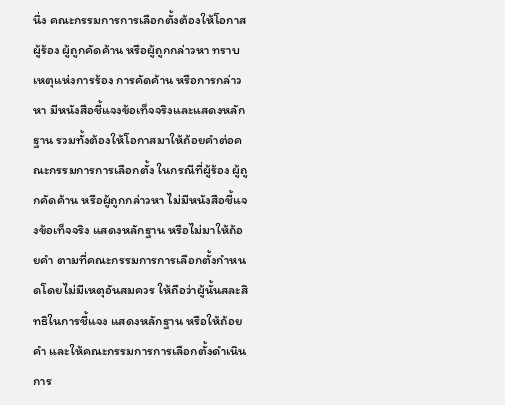นึ่ง คณะกรรมการการเลือกตั้งต้องให้โอกาสผู้ร้อง ผู้ถูกคัดค้าน หรือผู้ถูกกล่าวหา ทราบเหตุแห่งการร้อง การคัดค้าน หรือการกล่าวหา มีหนังสือชี้แจงข้อเท็จจริงและแสดงหลักฐาน รวมทั้งต้องให้โอกาสมาให้ถ้อยคำต่อคณะกรรมการการเลือกตั้ง ในกรณีที่ผู้ร้อง ผู้ถูกคัดค้าน หรือผู้ถูกกล่าวหา ไม่มีหนังสือชี้แจงข้อเท็จจริง แสดงหลักฐาน หรือไม่มาให้ถ้อยคำ ตามที่คณะกรรมการการเลือกตั้งกำหนดโดยไม่มีเหตุอันสมควร ให้ถือว่าผู้นั้นสละสิทธิในการชี้แจง แสดงหลักฐาน หรือให้ถ้อยคำ และให้คณะกรรมการการเลือกตั้งดำเนินการ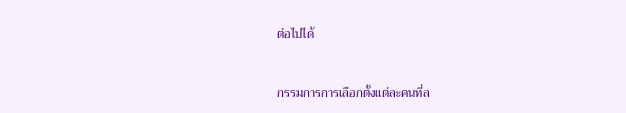ต่อไปได้


กรรมการการเลือกตั้งแต่ละคนที่ล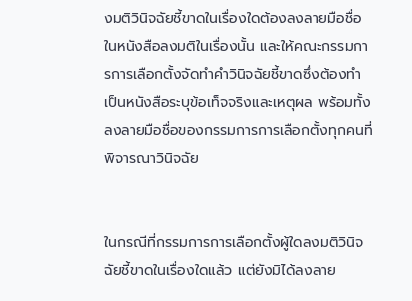งมติวินิจฉัยชี้ขาดในเรื่องใดต้องลงลายมือชื่อในหนังสือลงมติในเรื่องนั้น และให้คณะกรรมการการเลือกตั้งจัดทำคำวินิจฉัยชี้ขาดซึ่งต้องทำเป็นหนังสือระบุข้อเท็จจริงและเหตุผล พร้อมทั้งลงลายมือชื่อของกรรมการการเลือกตั้งทุกคนที่พิจารณาวินิจฉัย


ในกรณีที่กรรมการการเลือกตั้งผู้ใดลงมติวินิจฉัยชี้ขาดในเรื่องใดแล้ว แต่ยังมิได้ลงลาย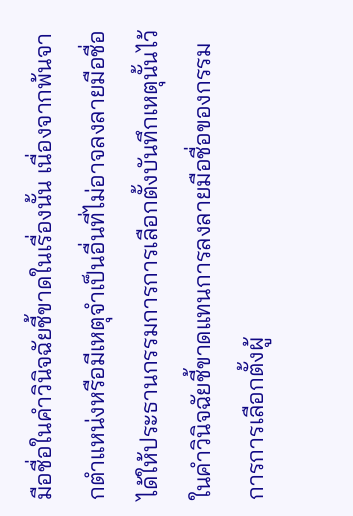มือชื่อในคำวินิจฉัยชี้ขาดในเรื่องนั้น เนื่องจากพ้นจากตำแหน่งหรือมีเหตุจำเป็นอื่นที่ไม่อาจลงลายมือชื่อได้ให้ประธานกรรมการการเลือกตั้งบันทึกเหตุนั้นไว้ในคำวินิจฉัยชี้ขาดแทนการลงลายมือชื่อของกรรมการการเลือกตั้งผู้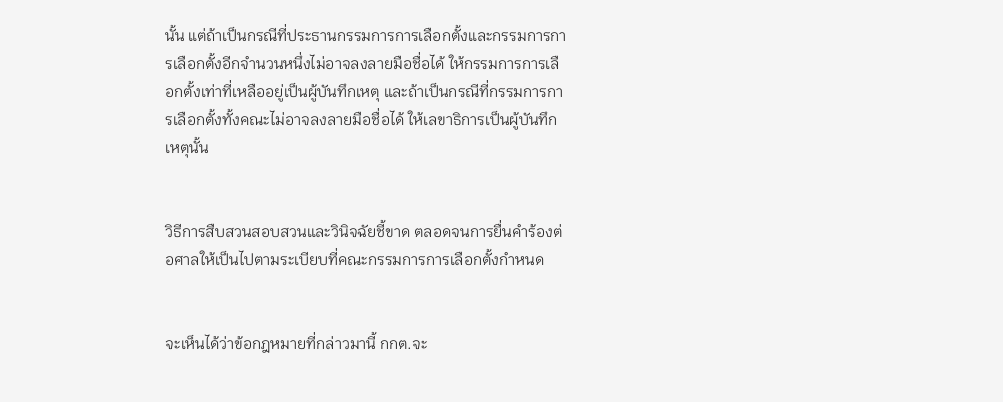นั้น แต่ถ้าเป็นกรณีที่ประธานกรรมการการเลือกตั้งและกรรมการการเลือกตั้งอีกจำนวนหนึ่งไม่อาจลงลายมือชื่อได้ ให้กรรมการการเลือกตั้งเท่าที่เหลืออยู่เป็นผู้บันทึกเหตุ และถ้าเป็นกรณีที่กรรมการการเลือกตั้งทั้งคณะไม่อาจลงลายมือชื่อได้ ให้เลขาธิการเป็นผู้บันทึกเหตุนั้น


วิธีการสืบสวนสอบสวนและวินิจฉัยชี้ขาด ตลอดจนการยื่นคำร้องต่อศาลให้เป็นไปตามระเบียบที่คณะกรรมการการเลือกตั้งกำหนด


จะเห็นได้ว่าข้อกฎหมายที่กล่าวมานี้ กกต.จะ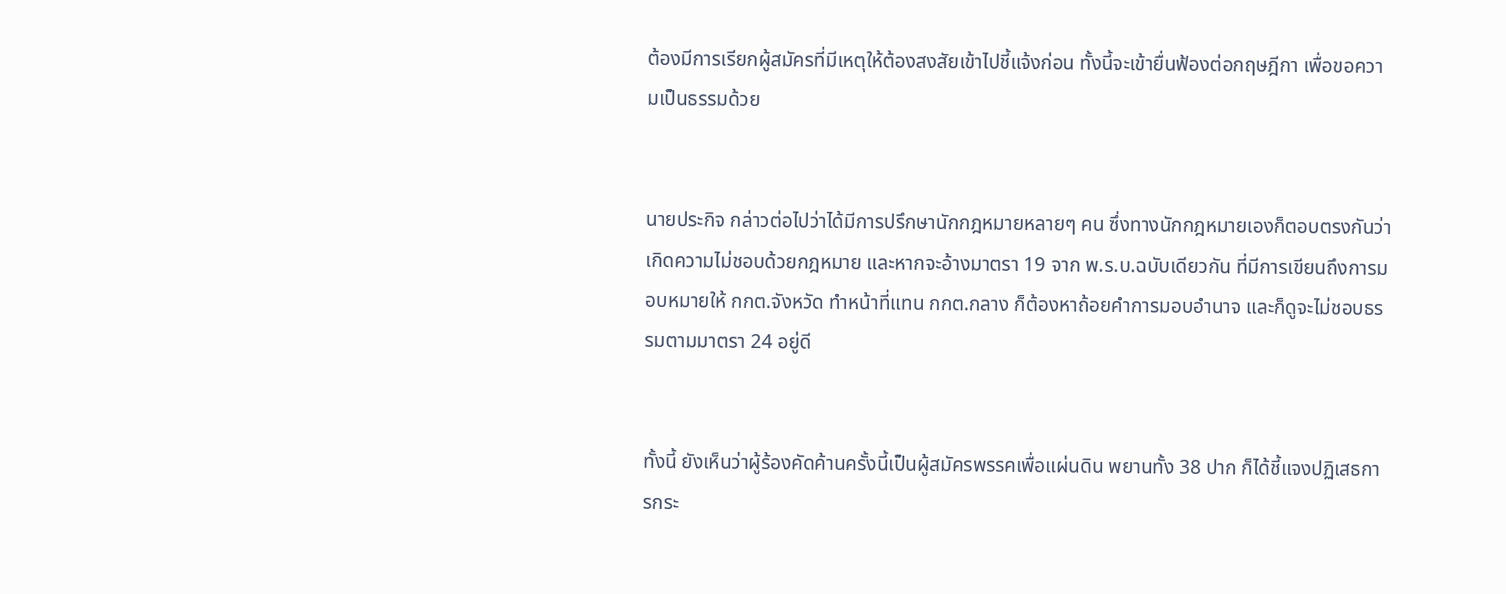ต้องมีการเรียกผู้สมัครที่มีเหตุให้ต้องสงสัยเข้าไปชี้แจ้งก่อน ทั้งนี้จะเข้ายื่นฟ้องต่อกฤษฎีกา เพื่อขอความเป็นธรรมด้วย


นายประกิจ กล่าวต่อไปว่าได้มีการปรึกษานักกฎหมายหลายๆ คน ซึ่งทางนักกฎหมายเองก็ตอบตรงกันว่าเกิดความไม่ชอบด้วยกฎหมาย และหากจะอ้างมาตรา 19 จาก พ.ร.บ.ฉบับเดียวกัน ที่มีการเขียนถึงการมอบหมายให้ กกต.จังหวัด ทำหน้าที่แทน กกต.กลาง ก็ต้องหาถ้อยคำการมอบอำนาจ และก็ดูจะไม่ชอบธรรมตามมาตรา 24 อยู่ดี


ทั้งนี้ ยังเห็นว่าผู้ร้องคัดค้านครั้งนี้เป็นผู้สมัครพรรคเพื่อแผ่นดิน พยานทั้ง 38 ปาก ก็ได้ชี้แจงปฏิเสธการกระ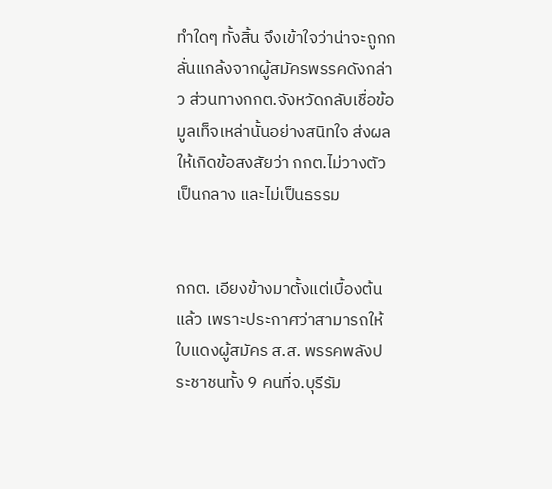ทำใดๆ ทั้งสิ้น จึงเข้าใจว่าน่าจะถูกกลั่นแกล้งจากผู้สมัครพรรคดังกล่าว ส่วนทางกกต.จังหวัดกลับเชื่อข้อมูลเท็จเหล่านั้นอย่างสนิทใจ ส่งผลให้เกิดข้อสงสัยว่า กกต.ไม่วางตัวเป็นกลาง และไม่เป็นธรรม


กกต. เอียงข้างมาตั้งแต่เบื้องต้นแล้ว เพราะประกาศว่าสามารถให้ใบแดงผู้สมัคร ส.ส. พรรคพลังประชาชนทั้ง 9 คนที่จ.บุรีรัม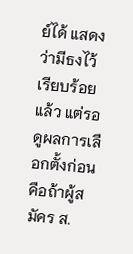ย์ได้ แสดงว่ามีธงไว้เรียบร้อยแล้ว แต่รอดูผลการเลือกตั้งก่อน คือถ้าผู้สมัคร ส.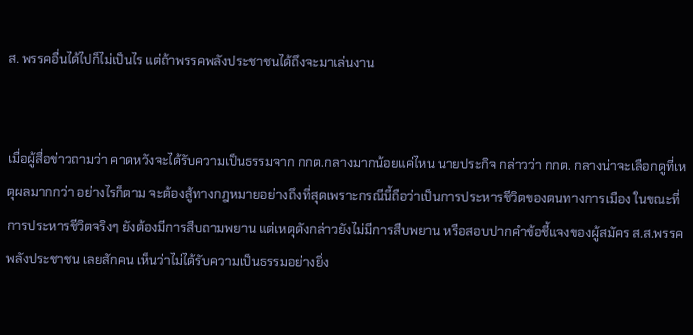ส. พรรคอื่นได้ไปก็ไม่เป็นไร แต่ถ้าพรรคพลังประชาชนได้ถึงจะมาเล่นงาน


เมื่อผู้สื่อข่าวถามว่า คาดหวังจะได้รับความเป็นธรรมจาก กกต.กลางมากน้อยแค่ไหน นายประกิจ กล่าวว่า กกต. กลางน่าจะเลือกดูที่เหตุผลมากกว่า อย่างไรก็ตาม จะต้องสู้ทางกฎหมายอย่างถึงที่สุดเพราะกรณีนี้ถือว่าเป็นการประหารชีวิตของตนทางการเมือง ในขณะที่การประหารชีวิตจริงๆ ยังต้องมีการสืบถามพยาน แต่เหตุดังกล่าวยังไม่มีการสืบพยาน หรือสอบปากคำข้อชี้แจงของผู้สมัคร ส.ส.พรรคพลังประชาชน เลยสักคน เห็นว่าไม่ได้รับความเป็นธรรมอย่างยิ่ง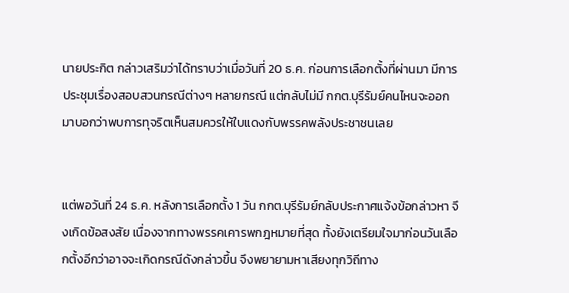นายประกิต กล่าวเสริมว่าได้ทราบว่าเมื่อวันที่ 20 ธ.ค. ก่อนการเลือกตั้งที่ผ่านมา มีการประชุมเรื่องสอบสวนกรณีต่างๆ หลายกรณี แต่กลับไม่มี กกต.บุรีรัมย์คนไหนจะออกมาบอกว่าพบการทุจริตเห็นสมควรให้ใบแดงกับพรรคพลังประชาชนเลย


แต่พอวันที่ 24 ธ.ค. หลังการเลือกตั้ง 1 วัน กกต.บุรีรัมย์กลับประกาศแจ้งข้อกล่าวหา จึงเกิดข้อสงสัย เนื่องจากทางพรรคเคารพกฎหมายที่สุด ทั้งยังเตรียมใจมาก่อนวันเลือกตั้งอีกว่าอาจจะเกิดกรณีดังกล่าวขึ้น จึงพยายามหาเสียงทุกวิถีทาง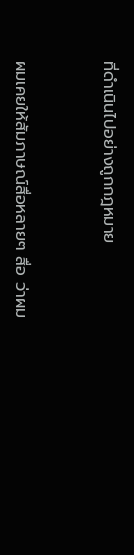ที่ดำเนินไปอย่างถูกกฎหมาย


ผมเคยให้สัมภาษณ์สื่อหลายๆ สื่อ ว่าผม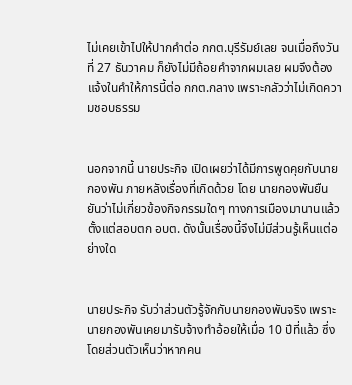ไม่เคยเข้าไปให้ปากคำต่อ กกต.บุรีรัมย์เลย จนเมื่อถึงวันที่ 27 ธันวาคม ก็ยังไม่มีถ้อยคำจากผมเลย ผมจึงต้องแจ้งในคำให้การนี้ต่อ กกต.กลาง เพราะกลัวว่าไม่เกิดความชอบธรรม


นอกจากนี้ นายประกิจ เปิดเผยว่าได้มีการพูดคุยกับนายกองพัน ภายหลังเรื่องที่เกิดด้วย โดย นายกองพันยืนยันว่าไม่เกี่ยวข้องกิจกรรมใดๆ ทางการเมืองมานานแล้ว ตั้งแต่สอบตก อบต. ดังนั้นเรื่องนี้จึงไม่มีส่วนรู้เห็นแต่อย่างใด


นายประกิจ รับว่าส่วนตัวรู้จักกับนายกองพันจริง เพราะนายกองพันเคยมารับจ้างทำอ้อยให้เมื่อ 10 ปีที่แล้ว ซึ่งโดยส่วนตัวเห็นว่าหากคน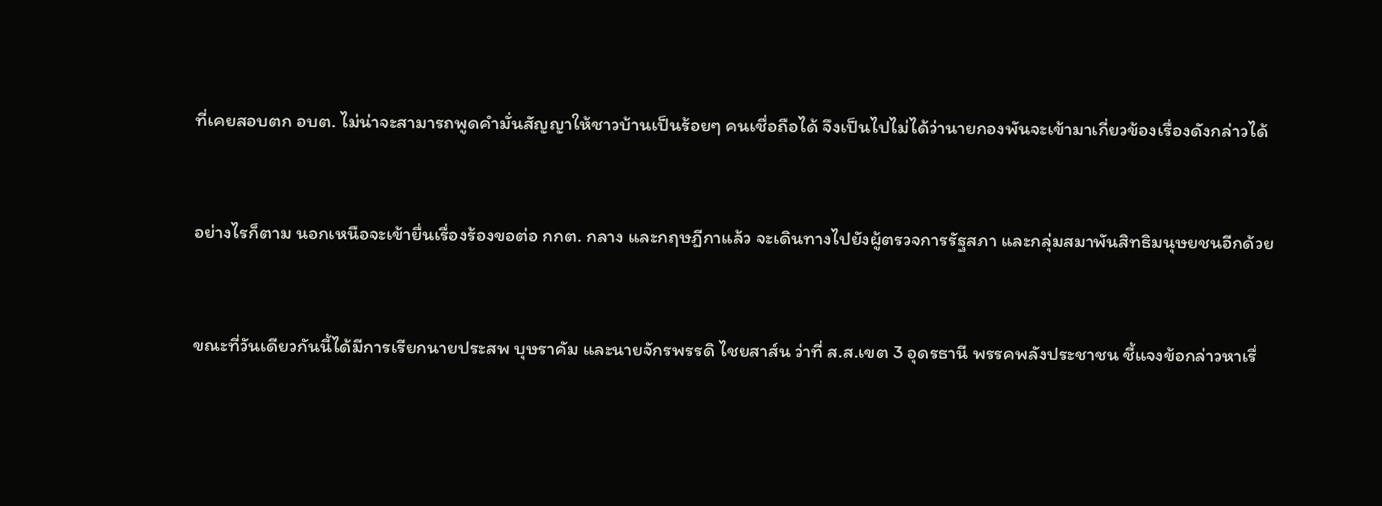ที่เคยสอบตก อบต. ไม่น่าจะสามารถพูดคำมั่นสัญญาให้ชาวบ้านเป็นร้อยๆ คนเชื่อถือได้ จึงเป็นไปไม่ได้ว่านายกองพันจะเข้ามาเกี่ยวข้องเรื่องดังกล่าวได้


อย่างไรก็ตาม นอกเหนือจะเข้ายื่นเรื่องร้องขอต่อ กกต. กลาง และกฤษฎีกาแล้ว จะเดินทางไปยังผู้ตรวจการรัฐสภา และกลุ่มสมาพันสิทธิมนุษยชนอีกด้วย


ขณะที่วันเดียวกันนี้ได้มีการเรียกนายประสพ บุษราคัม และนายจักรพรรดิ ไชยสาส์น ว่าที่ ส.ส.เขต 3 อุดรธานี พรรคพลังประชาชน ชี้แจงข้อกล่าวหาเรื่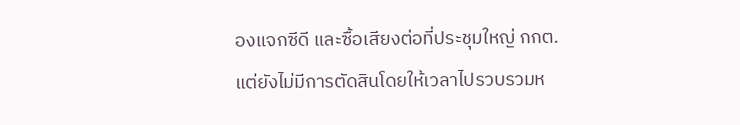องแจกซีดี และซื้อเสียงต่อที่ประชุมใหญ่ กกต. แต่ยังไม่มีการตัดสินโดยให้เวลาไปรวบรวมห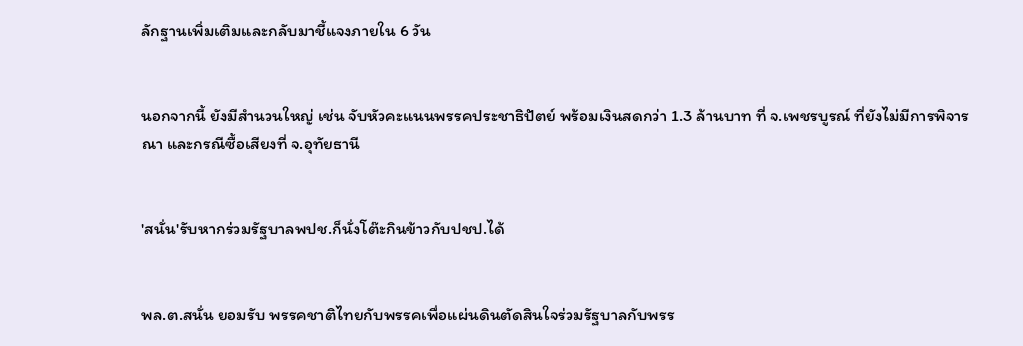ลักฐานเพิ่มเติมและกลับมาชี้แจงภายใน 6 วัน


นอกจากนี้ ยังมีสำนวนใหญ่ เช่น จับหัวคะแนนพรรคประชาธิปัตย์ พร้อมเงินสดกว่า 1.3 ล้านบาท ที่ จ.เพชรบูรณ์ ที่ยังไม่มีการพิจารณา และกรณีซื้อเสียงที่ จ.อุทัยธานี


'สนั่น'รับหากร่วมรัฐบาลพปช.ก็นั่งโต๊ะกินข้าวกับปชป.ได้


พล.ต.สนั่น ยอมรับ พรรคชาติไทยกับพรรคเพื่อแผ่นดินตัดสินใจร่วมรัฐบาลกับพรร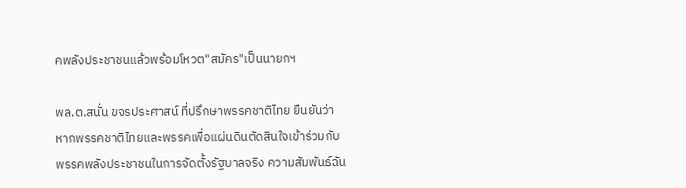คพลังประชาชนแล้วพร้อมโหวต"สมัคร"เป็นนายกฯ

พล.ต.สนั่น ขจรประศาสน์ ที่ปรึกษาพรรคชาติไทย ยืนยันว่า หากพรรคชาติไทยและพรรคเพื่อแผ่นดินตัดสินใจเข้าร่วมกับพรรคพลังประชาชนในการจัดตั้งรัฐบาลจริง ความสัมพันธ์ฉัน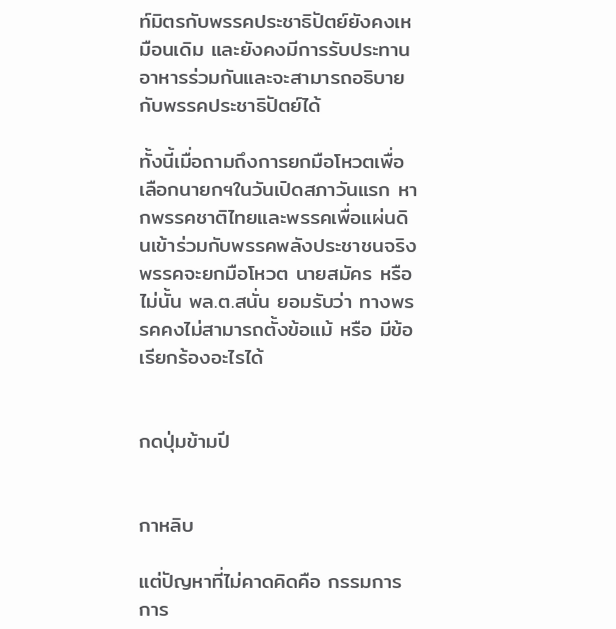ท์มิตรกับพรรคประชาธิปัตย์ยังคงเหมือนเดิม และยังคงมีการรับประทานอาหารร่วมกันและจะสามารถอธิบายกับพรรคประชาธิปัตย์ได้

ทั้งนี้เมื่อถามถึงการยกมือโหวตเพื่อเลือกนายกฯในวันเปิดสภาวันแรก หากพรรคชาติไทยและพรรคเพื่อแผ่นดินเข้าร่วมกับพรรคพลังประชาชนจริง พรรคจะยกมือโหวต นายสมัคร หรือไม่นั้น พล.ต.สนั่น ยอมรับว่า ทางพรรคคงไม่สามารถตั้งข้อแม้ หรือ มีข้อเรียกร้องอะไรได้


กดปุ่มข้ามปี


กาหลิบ

แต่ปัญหาที่ไม่คาดคิดคือ กรรมการการ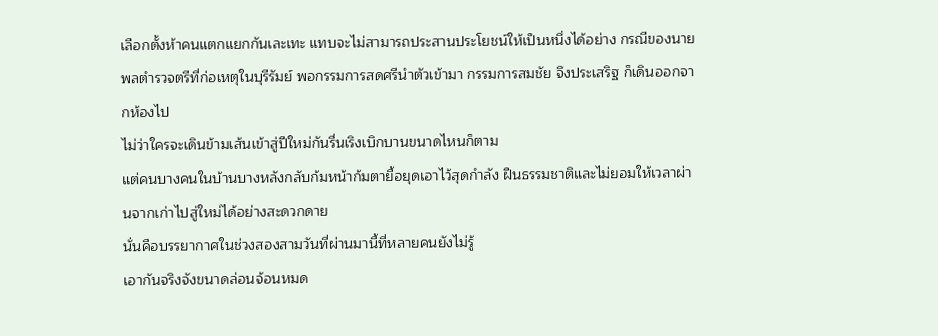เลือกตั้งห้าคนแตกแยกกันเละเทะ แทบจะไม่สามารถประสานประโยชน์ให้เป็นหนึ่งได้อย่าง กรณีของนายพลตำรวจตรีที่ก่อเหตุในบุรีรัมย์ พอกรรมการสดศรีนำตัวเข้ามา กรรมการสมชัย จึงประเสริฐ ก็เดินออกจากห้องไป
ไม่ว่าใครจะเดินข้ามเส้นเข้าสู่ปีใหม่กันรื่นเริงเบิกบานขนาดไหนก็ตาม
แต่คนบางคนในบ้านบางหลังกลับก้มหน้าก้มตายื้อยุดเอาไว้สุดกำลัง ฝืนธรรมชาติและไม่ยอมให้เวลาผ่านจากเก่าไปสู่ใหม่ได้อย่างสะดวกดาย
นั่นคือบรรยากาศในช่วงสองสามวันที่ผ่านมานี้ที่หลายคนยังไม่รู้
เอากันจริงจังขนาดล่อนจ้อนหมด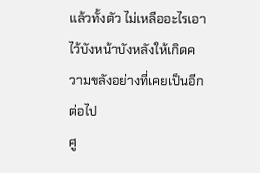แล้วทั้งตัว ไม่เหลืออะไรเอาไว้บังหน้าบังหลังให้เกิดความขลังอย่างที่เคยเป็นอีกต่อไป
ศู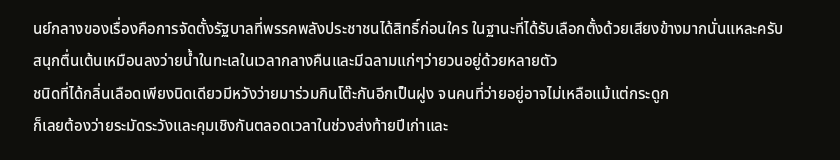นย์กลางของเรื่องคือการจัดตั้งรัฐบาลที่พรรคพลังประชาชนได้สิทธิ์ก่อนใคร ในฐานะที่ได้รับเลือกตั้งด้วยเสียงข้างมากนั่นแหละครับ
สนุกตื่นเต้นเหมือนลงว่ายน้ำในทะเลในเวลากลางคืนและมีฉลามแก่ๆว่ายวนอยู่ด้วยหลายตัว
ชนิดที่ได้กลิ่นเลือดเพียงนิดเดียวมีหวังว่ายมาร่วมกินโต๊ะกันอีกเป็นฝูง จนคนที่ว่ายอยู่อาจไม่เหลือแม้แต่กระดูก
ก็เลยต้องว่ายระมัดระวังและคุมเชิงกันตลอดเวลาในช่วงส่งท้ายปีเก่าและ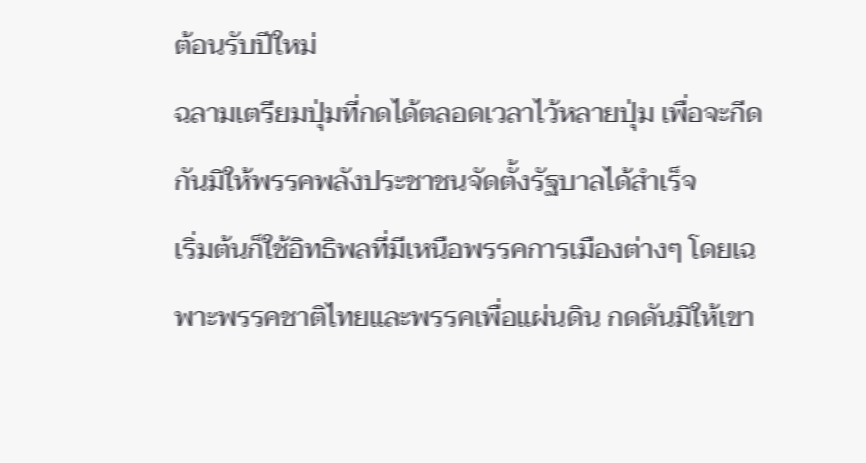ต้อนรับปีใหม่
ฉลามเตรียมปุ่มที่กดได้ตลอดเวลาไว้หลายปุ่ม เพื่อจะกีดกันมิให้พรรคพลังประชาชนจัดตั้งรัฐบาลได้สำเร็จ
เริ่มต้นก็ใช้อิทธิพลที่มีเหนือพรรคการเมืองต่างๆ โดยเฉพาะพรรคชาติไทยและพรรคเพื่อแผ่นดิน กดดันมิให้เขา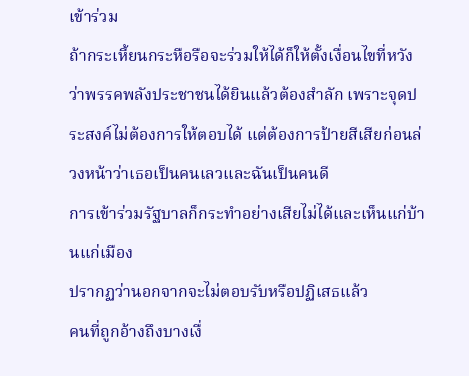เข้าร่วม
ถ้ากระเหี้ยนกระหือรือจะร่วมให้ได้ก็ให้ตั้งเงื่อนไขที่หวังว่าพรรคพลังประชาชนได้ยินแล้วต้องสำลัก เพราะจุดประสงค์ไม่ต้องการให้ตอบได้ แต่ต้องการป้ายสีเสียก่อนล่วงหน้าว่าเธอเป็นคนเลวและฉันเป็นคนดี
การเข้าร่วมรัฐบาลก็กระทำอย่างเสียไม่ได้และเห็นแก่บ้านแก่เมือง
ปรากฏว่านอกจากจะไม่ตอบรับหรือปฏิเสธแล้ว
คนที่ถูกอ้างถึงบางเงื่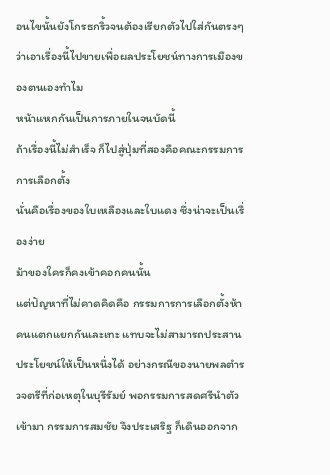อนไขนั้นยังโกรธกริ้วจนต้องเรียกตัวไปใส่กันตรงๆว่าเอาเรื่องนี้ไปขายเพื่อผลประโยชน์ทางการเมืองของตนเองทำไม
หน้าแหกกันเป็นการภายในจนบัดนี้
ถ้าเรื่องนี้ไม่สำเร็จ ก็ไปสู่ปุ่มที่สองคือคณะกรรมการการเลือกตั้ง
นั่นคือเรื่องของใบเหลืองและใบแดง ซึ่งน่าจะเป็นเรื่องง่าย
ม้าของใครก็คงเข้าคอกคนนั้น
แต่ปัญหาที่ไม่คาดคิดคือ กรรมการการเลือกตั้งห้าคนแตกแยกกันเละเทะ แทบจะไม่สามารถประสานประโยชน์ให้เป็นหนึ่งได้ อย่างกรณีของนายพลตำรวจตรีที่ก่อเหตุในบุรีรัมย์ พอกรรมการสดศรีนำตัวเข้ามา กรรมการสมชัย จึงประเสริฐ ก็เดินออกจาก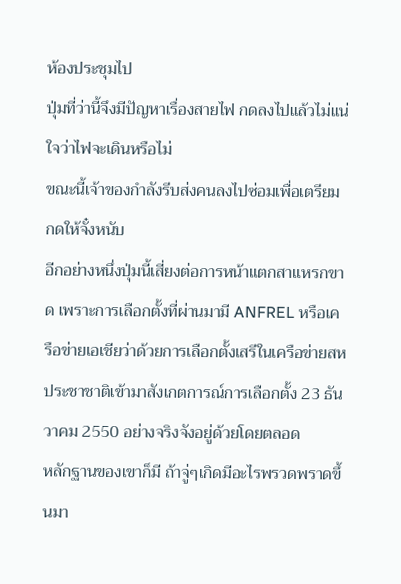ห้องประชุมไป
ปุ่มที่ว่านี้จึงมีปัญหาเรื่องสายไฟ กดลงไปแล้วไม่แน่ใจว่าไฟจะเดินหรือไม่
ขณะนี้เจ้าของกำลังรีบส่งคนลงไปซ่อมเพื่อเตรียมกดให้จั๋งหนับ
อีกอย่างหนึ่งปุ่มนี้เสี่ยงต่อการหน้าแตกสาแหรกขาด เพราะการเลือกตั้งที่ผ่านมามี ANFREL หรือเครือข่ายเอเชียว่าด้วยการเลือกตั้งเสรีในเครือข่ายสหประชาชาติเข้ามาสังเกตการณ์การเลือกตั้ง 23 ธันวาคม 2550 อย่างจริงจังอยู่ด้วยโดยตลอด
หลักฐานของเขาก็มี ถ้าจู่ๆเกิดมีอะไรพรวดพราดขึ้นมา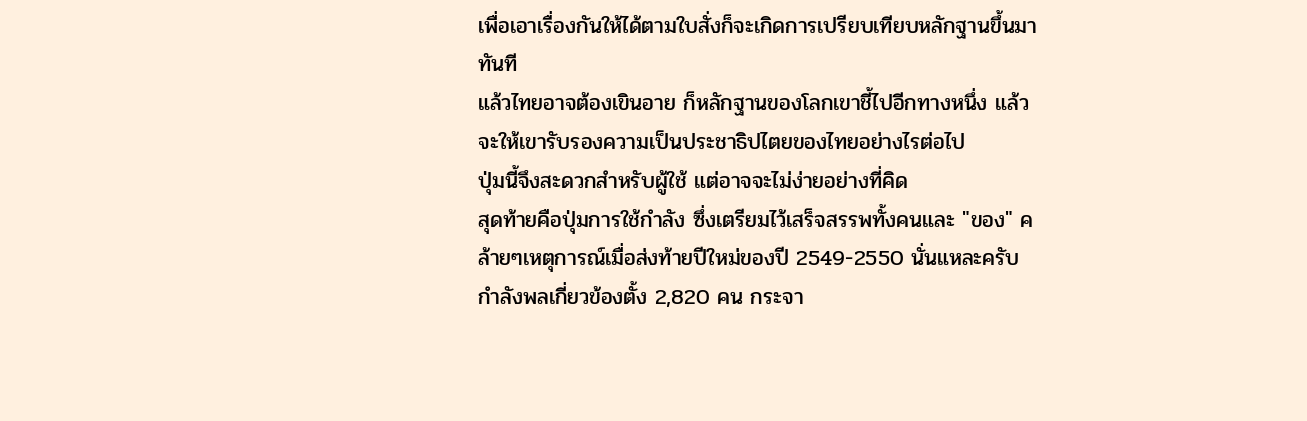เพื่อเอาเรื่องกันให้ได้ตามใบสั่งก็จะเกิดการเปรียบเทียบหลักฐานขึ้นมาทันที
แล้วไทยอาจต้องเขินอาย ก็หลักฐานของโลกเขาชี้ไปอีกทางหนึ่ง แล้วจะให้เขารับรองความเป็นประชาธิปไตยของไทยอย่างไรต่อไป
ปุ่มนี้จึงสะดวกสำหรับผู้ใช้ แต่อาจจะไม่ง่ายอย่างที่คิด
สุดท้ายคือปุ่มการใช้กำลัง ซึ่งเตรียมไว้เสร็จสรรพทั้งคนและ "ของ" คล้ายๆเหตุการณ์เมื่อส่งท้ายปีใหม่ของปี 2549-2550 นั่นแหละครับ
กำลังพลเกี่ยวข้องตั้ง 2,820 คน กระจา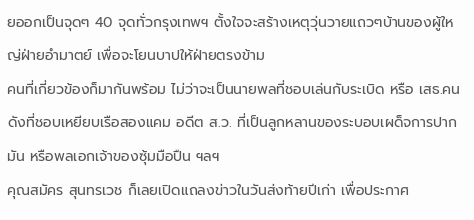ยออกเป็นจุดๆ 40 จุดทั่วกรุงเทพฯ ตั้งใจจะสร้างเหตุวุ่นวายแถวๆบ้านของผู้ใหญ่ฝ่ายอำมาตย์ เพื่อจะโยนบาปให้ฝ่ายตรงข้าม
คนที่เกี่ยวข้องก็มากันพร้อม ไม่ว่าจะเป็นนายพลที่ชอบเล่นกับระเบิด หรือ เสธ.คนดังที่ชอบเหยียบเรือสองแคม อดีต ส.ว. ที่เป็นลูกหลานของระบอบเผด็จการปากมัน หรือพลเอกเจ้าของซุ้มมือปืน ฯลฯ
คุณสมัคร สุนทรเวช ก็เลยเปิดแถลงข่าวในวันส่งท้ายปีเก่า เพื่อประกาศ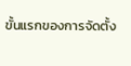ขั้นแรกของการจัดตั้ง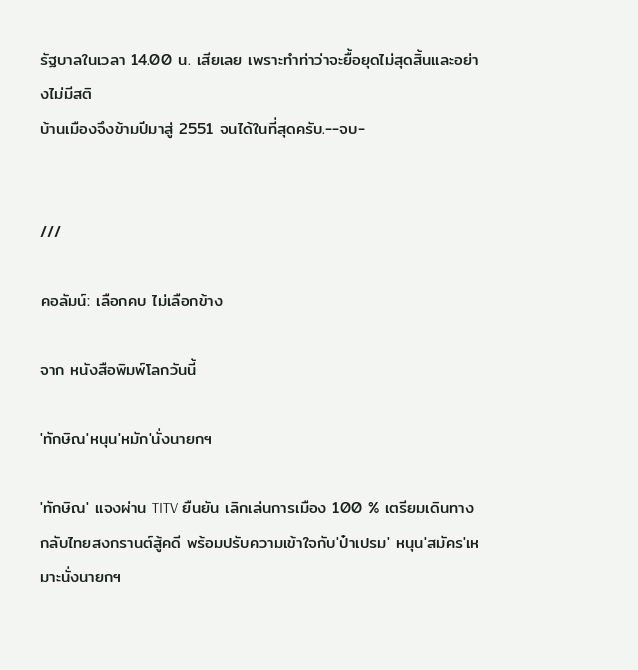รัฐบาลในเวลา 14.00 น. เสียเลย เพราะทำท่าว่าจะยื้อยุดไม่สุดสิ้นและอย่างไม่มีสติ
บ้านเมืองจึงข้ามปีมาสู่ 2551 จนได้ในที่สุดครับ.--จบ-


///

คอลัมน์: เลือกคบ ไม่เลือกข้าง

จาก หนังสือพิมพ์โลกวันนี้

'ทักษิณ'หนุน'หมัก'นั่งนายกฯ

'ทักษิณ' แจงผ่าน TITV ยืนยัน เลิกเล่นการเมือง 100 % เตรียมเดินทางกลับไทยสงกรานต์สู้คดี พร้อมปรับความเข้าใจกับ'ป๋าเปรม' หนุน'สมัคร'เหมาะนั่งนายกฯ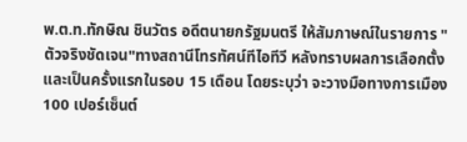พ.ต.ท.ทักษิณ ชินวัตร อดีตนายกรัฐมนตรี ให้สัมภาษณ์ในรายการ "ตัวจริงชัดเจน"ทางสถานีโทรทัศน์ทีไอทีวี หลังทราบผลการเลือกตั้ง และเป็นครั้งแรกในรอบ 15 เดือน โดยระบุว่า จะวางมือทางการเมือง 100 เปอร์เซ็นต์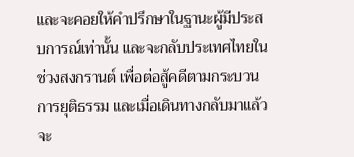และจะคอยให้คำปรึกษาในฐานะผู้มีประสบการณ์เท่านั้น และจะกลับประเทศไทยในช่วงสงกรานต์ เพื่อต่อสู้คดีตามกระบวนการยุติธรรม และเมื่อเดินทางกลับมาแล้วจะ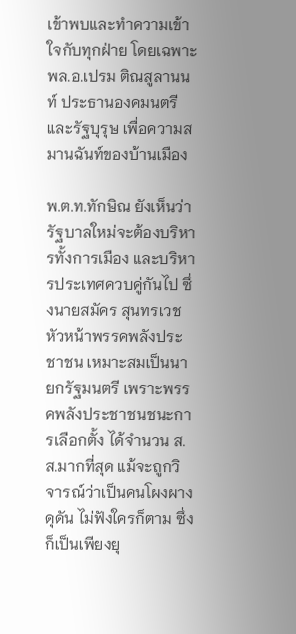เข้าพบและทำความเข้าใจกับทุกฝ่าย โดยเฉพาะ พล.อ.เปรม ติณสูลานนท์ ประธานองคมนตรีและรัฐบุรุษ เพื่อความสมานฉันท์ของบ้านเมือง

พ.ต.ท.ทักษิณ ยังเห็นว่ารัฐบาลใหม่จะต้องบริหารทั้งการเมือง และบริหารประเทศควบคู่กันไป ซึ่งนายสมัคร สุนทรเวช หัวหน้าพรรคพลังประชาชน เหมาะสมเป็นนายกรัฐมนตรี เพราะพรรคพลังประชาชนชนะการเลือกตั้ง ได้จำนวน ส.ส.มากที่สุด แม้จะถูกวิจารณ์ว่าเป็นคนโผงผาง ดุดัน ไม่ฟังใครก็ตาม ซึ่งก็เป็นเพียงยุ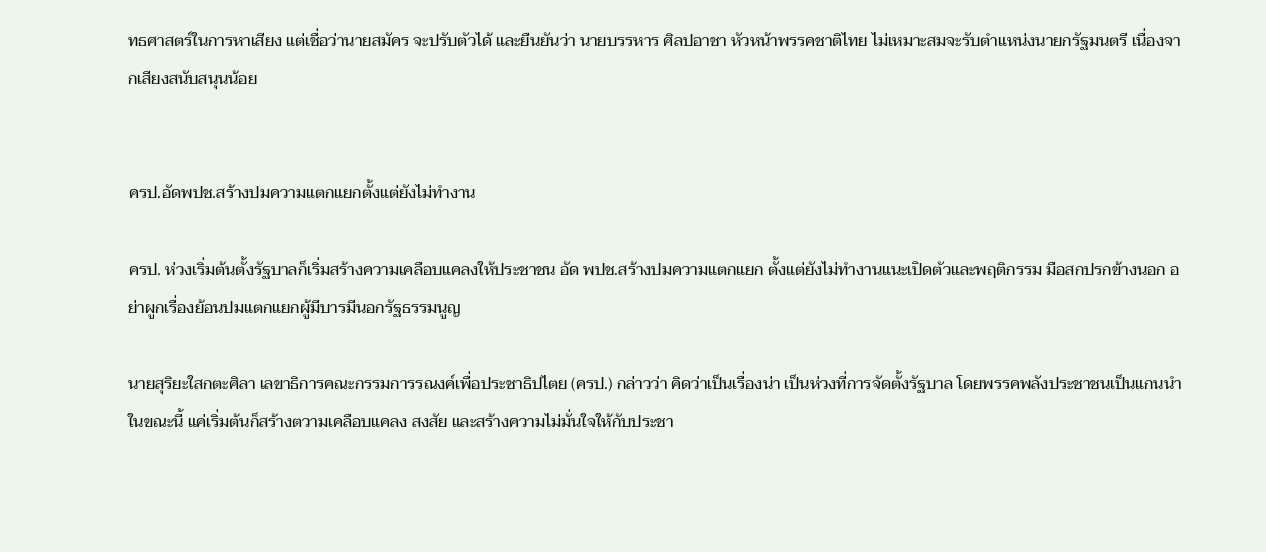ทธศาสตร์ในการหาเสียง แต่เชื่อว่านายสมัคร จะปรับตัวได้ และยืนยันว่า นายบรรหาร ศิลปอาชา หัวหน้าพรรคชาติไทย ไม่เหมาะสมจะรับตำแหน่งนายกรัฐมนตรี เนื่องจากเสียงสนับสนุนน้อย


ครป.อัดพปช.สร้างปมความแตกแยกตั้งแต่ยังไม่ทำงาน

ครป. ห่วงเริ่มต้นตั้งรัฐบาลก็เริ่มสร้างความเคลือบแคลงให้ประชาชน อัด พปช.สร้างปมความแตกแยก ตั้งแต่ยังไม่ทำงานแนะเปิดตัวและพฤติกรรม มือสกปรกข้างนอก อย่าผูกเรื่องย้อนปมแตกแยกผู้มีบารมีนอกรัฐธรรมนูญ

นายสุริยะใสกตะศิลา เลขาธิการคณะกรรมการรณงค์เพื่อประชาธิปไตย (ครป.) กล่าวว่า คิดว่าเป็นเรื่องน่า เป็นห่วงที่การจัดตั้งรัฐบาล โดยพรรคพลังประชาชนเป็นแกนนำในขณะนี้ แค่เริ่มต้นก็สร้างตวามเคลือบแคลง สงสัย และสร้างความไม่มั่นใจให้กับประชา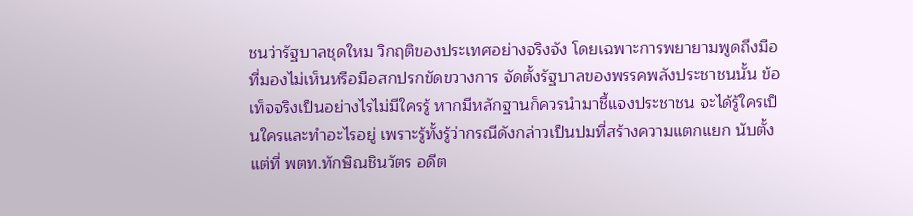ชนว่ารัฐบาลชุดใหม วิกฤติของประเทศอย่างจริงจัง โดยเฉพาะการพยายามพูดถึงมือที่มองไม่เห็นหรือมือสกปรกขัดขวางการ จัดตั้งรัฐบาลของพรรคพลังประชาชนนั้น ข้อเท็จจริงเป็นอย่างไรไม่มีใครรู้ หากมีหลักฐานก็ควรนำมาชี้แจงประชาชน จะได้รู้ใครเป็นใครและทำอะไรอยู่ เพราะรู้ทั้งรู้ว่ากรณีดังกล่าวเป็นปมที่สร้างความแตกแยก นับตั้งแต่ที่ พตท.ทักษิณชินวัตร อดีต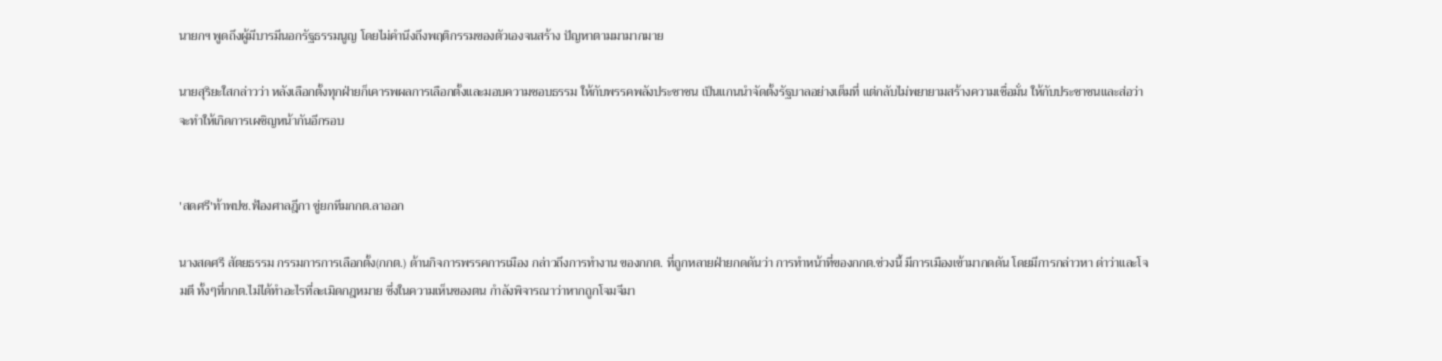นายกฯ พูดถึงผู้มีบารมีนอกรัฐธรรมนูญ โดยไม่คำนึงถึงพฤติกรรมของตัวเองจนสร้าง ปัญหาตามมามากมาย

นายสุริยะใสกล่าวว่า หลังเลือกตั้งทุกฝ่ายก็เคารพผลการเลือกตั้งและมอบความชอบธรรม ให้กับพรรคพลังประชาชน เป็นแกนนำจัดตั้งรัฐบาลอย่างเต็มที่ แต่กลับไม่พยายามสร้างความเชื่อมั่น ให้กับประชาชนและส่อว่า จะทำให้เกิดการเผชิญหน้ากันอีกรอบ


'สดศรี'ท้าพปช.ฟ้องศาลฎีกา ขู่ยกทีมกกต.ลาออก

นางสดศรี สัตยธรรม กรรมการการเลือกตั้ง(กกต.) ด้านกิจการพรรคการเมือง กล่าวถึงการทำงาน ของกกต. ที่ถูกหลายฝ่ายกดดันว่า การทำหน้าที่ของกกต.ช่วงนี้ มีการเมืองเข้ามากดดัน โดยมีการกล่าวหา ด่าว่าและโจมตี ทั้งๆที่กกต.ไม่ได้ทำอะไรที่ละเมิดกฎหมาย ซึ่งในความเห็นของตน กำลังพิจารณาว่าหากถูกโจมจีมา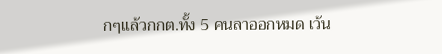กๆแล้วกกต.ทั้ง 5 คนลาออกหมด เว้น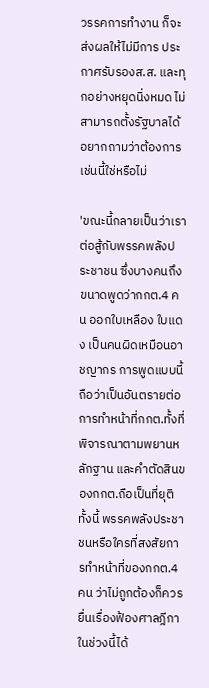วรรคการทำงาน ก็จะส่งผลให้ไม่มีการ ประกาศรับรองส.ส. และทุกอย่างหยุดนิ่งหมด ไม่สามารถตั้งรัฐบาลได้ อยากถามว่าต้องการเช่นนี้ใช่หรือไม่

'ขณะนี้กลายเป็นว่าเราต่อสู้กับพรรคพลังประชาชน ซึ่งบางคนถึงขนาดพูดว่ากกต.4 คน ออกใบเหลือง ใบแดง เป็นคนผิดเหมือนอาชญากร การพูดแบบนี้ถือว่าเป็นอันตรายต่อการทำหน้าที่กกต.ทั้งที่พิจารณาตามพยานหลักฐาน และคำตัดสินของกกต.ถือเป็นที่ยุติ ทั้งนี้ พรรคพลังประชาชนหรือใครที่สงสัยการทำหน้าที่ของกกต.4 คน ว่าไม่ถูกต้องก็ควรยื่นเรื่องฟ้องศาลฎีกาในช่วงนี้ได้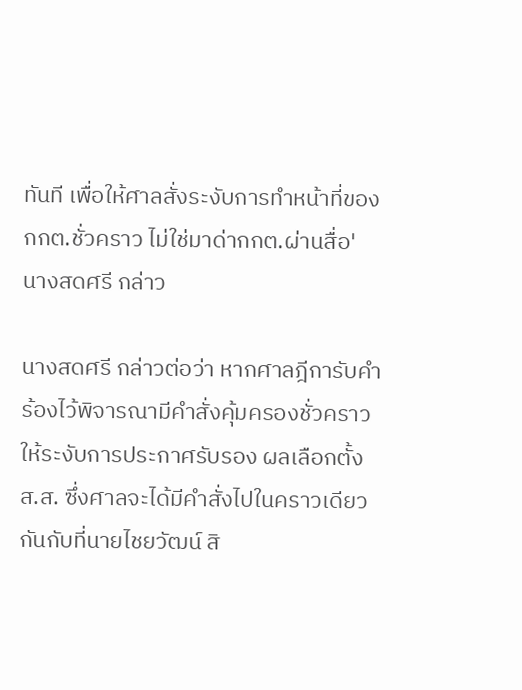ทันที เพื่อให้ศาลสั่งระงับการทำหน้าที่ของกกต.ชั่วคราว ไม่ใช่มาด่ากกต.ผ่านสื่อ' นางสดศรี กล่าว

นางสดศรี กล่าวต่อว่า หากศาลฎีการับคำร้องไว้พิจารณามีคำสั่งคุ้มครองชั่วคราว ให้ระงับการประกาศรับรอง ผลเลือกตั้งส.ส. ซึ่งศาลจะได้มีคำสั่งไปในคราวเดียวกันกับที่นายไชยวัฒน์ สิ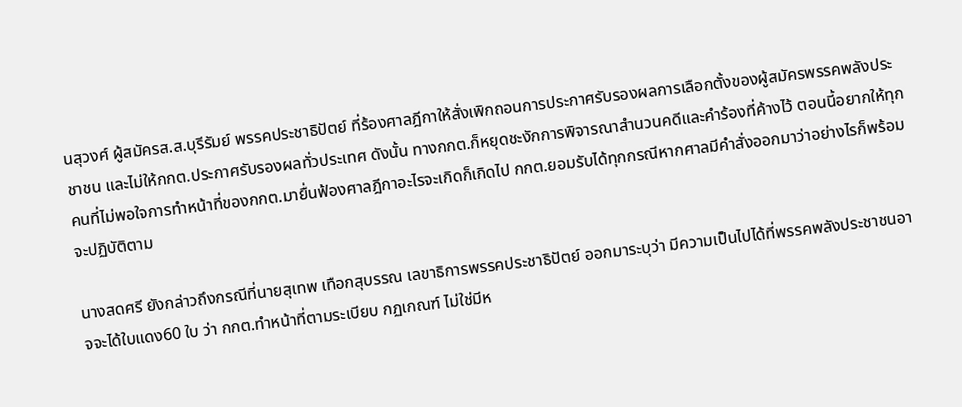นสุวงศ์ ผู้สมัครส.ส.บุรีรัมย์ พรรคประชาธิปัตย์ ที่ร้องศาลฎีกาให้สั่งเพิกถอนการประกาศรับรองผลการเลือกตั้งของผู้สมัครพรรคพลังประชาชน และไม่ให้กกต.ประกาศรับรองผลทั่วประเทศ ดังนั้น ทางกกต.ก็หยุดชะงักการพิจารณาสำนวนคดีและคำร้องที่ค้างไว้ ตอนนี้อยากให้ทุกคนที่ไม่พอใจการทำหน้าที่ของกกต.มายื่นฟ้องศาลฎีกาอะไรจะเกิดก็เกิดไป กกต.ยอมรับได้ทุกกรณีหากศาลมีคำสั่งออกมาว่าอย่างไรก็พร้อมจะปฏิบัติตาม

นางสดศรี ยังกล่าวถึงกรณีที่นายสุเทพ เทือกสุบรรณ เลขาธิการพรรคประชาธิปัตย์ ออกมาระบุว่า มีความเป็นไปได้ที่พรรคพลังประชาชนอาจจะได้ใบแดง60 ใบ ว่า กกต.ทำหน้าที่ตามระเบียบ กฏเกณฑ์ ไม่ใช่มีห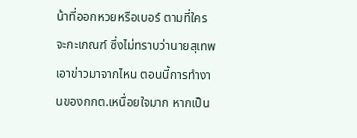น้าที่ออกหวยหรือเบอร์ ตามที่ใครจะกะเกณฑ์ ซึ่งไม่ทราบว่านายสุเทพ เอาข่าวมาจากไหน ตอนนี้การทำงานของกกต.เหนื่อยใจมาก หากเป็น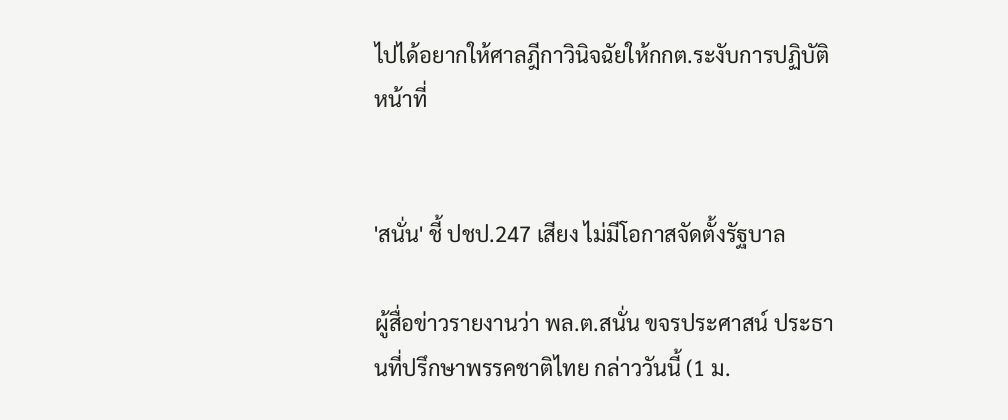ไปได้อยากให้ศาลฎีกาวินิจฉัยให้กกต.ระงับการปฏิบัติหน้าที่


'สนั่น' ชี้ ปชป.247 เสียง ไม่มีโอกาสจัดตั้งรัฐบาล

ผู้สื่อข่าวรายงานว่า พล.ต.สนั่น ขจรประศาสน์ ประธานที่ปรึกษาพรรคชาติไทย กล่าววันนี้ (1 ม.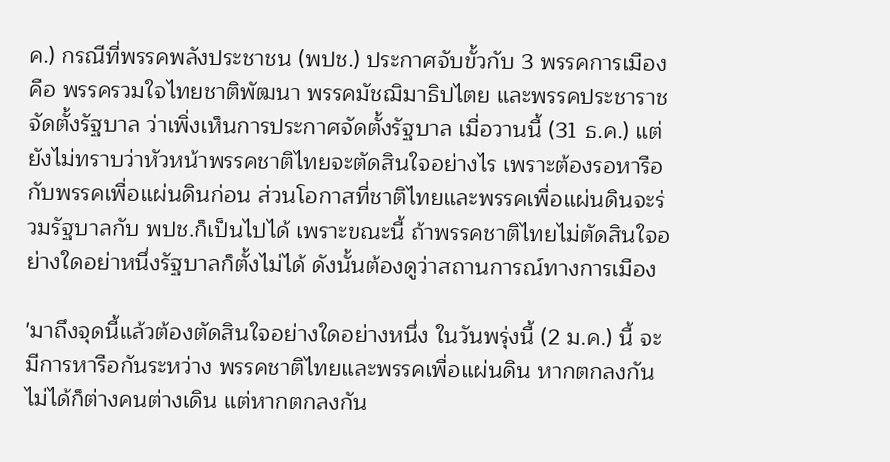ค.) กรณีที่พรรคพลังประชาชน (พปช.) ประกาศจับขั้วกับ 3 พรรคการเมือง คือ พรรครวมใจไทยชาติพัฒนา พรรคมัชฌิมาธิปไตย และพรรคประชาราช จัดตั้งรัฐบาล ว่าเพิ่งเห็นการประกาศจัดตั้งรัฐบาล เมื่อวานนี้ (31 ธ.ค.) แต่ยังไม่ทราบว่าหัวหน้าพรรคชาติไทยจะตัดสินใจอย่างไร เพราะต้องรอหารือกับพรรคเพื่อแผ่นดินก่อน ส่วนโอกาสที่ชาติไทยและพรรคเพื่อแผ่นดินจะร่วมรัฐบาลกับ พปช.ก็เป็นไปได้ เพราะขณะนี้ ถ้าพรรคชาติไทยไม่ตัดสินใจอย่างใดอย่าหนึ่งรัฐบาลก็ตั้งไม่ได้ ดังนั้นต้องดูว่าสถานการณ์ทางการเมือง

'มาถึงจุดนี้แล้วต้องตัดสินใจอย่างใดอย่างหนึ่ง ในวันพรุ่งนี้ (2 ม.ค.) นี้ จะมีการหารือกันระหว่าง พรรคชาติไทยและพรรคเพื่อแผ่นดิน หากตกลงกันไม่ได้ก็ต่างคนต่างเดิน แต่หากตกลงกัน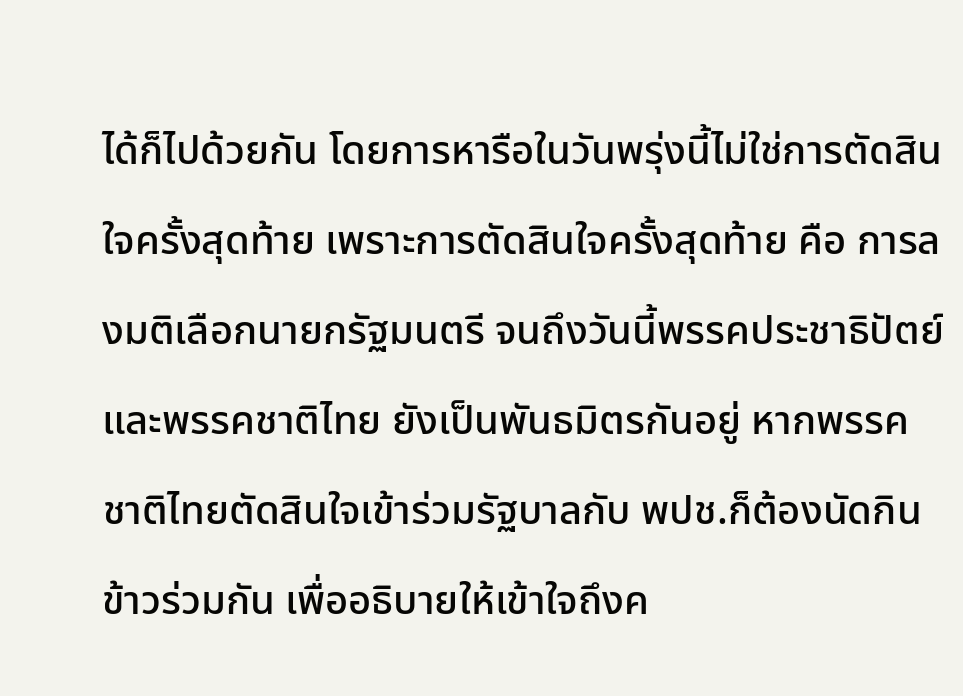ได้ก็ไปด้วยกัน โดยการหารือในวันพรุ่งนี้ไม่ใช่การตัดสินใจครั้งสุดท้าย เพราะการตัดสินใจครั้งสุดท้าย คือ การลงมติเลือกนายกรัฐมนตรี จนถึงวันนี้พรรคประชาธิปัตย์และพรรคชาติไทย ยังเป็นพันธมิตรกันอยู่ หากพรรคชาติไทยตัดสินใจเข้าร่วมรัฐบาลกับ พปช.ก็ต้องนัดกินข้าวร่วมกัน เพื่ออธิบายให้เข้าใจถึงค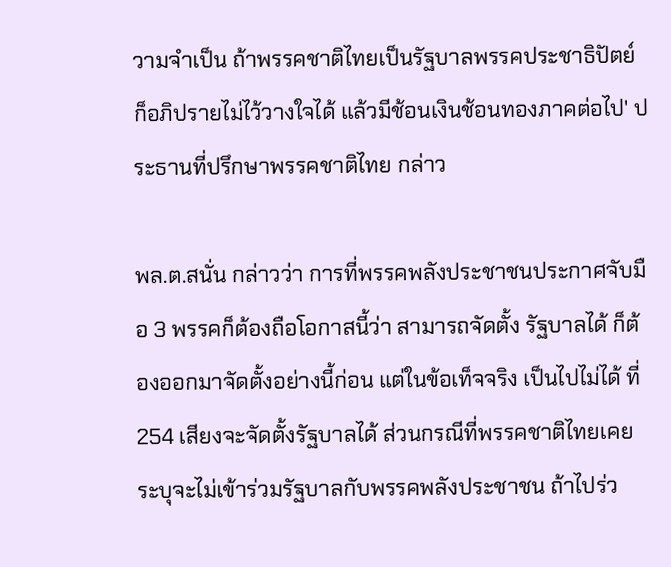วามจำเป็น ถ้าพรรคชาติไทยเป็นรัฐบาลพรรคประชาธิปัตย์ก็อภิปรายไม่ไว้วางใจได้ แล้วมีช้อนเงินช้อนทองภาคต่อไป' ประธานที่ปรึกษาพรรคชาติไทย กล่าว

พล.ต.สนั่น กล่าวว่า การที่พรรคพลังประชาชนประกาศจับมือ 3 พรรคก็ต้องถือโอกาสนี้ว่า สามารถจัดตั้ง รัฐบาลได้ ก็ต้องออกมาจัดตั้งอย่างนี้ก่อน แต่ในข้อเท็จจริง เป็นไปไม่ได้ ที่ 254 เสียงจะจัดตั้งรัฐบาลได้ ส่วนกรณีที่พรรคชาติไทยเคยระบุจะไม่เข้าร่วมรัฐบาลกับพรรคพลังประชาชน ถ้าไปร่ว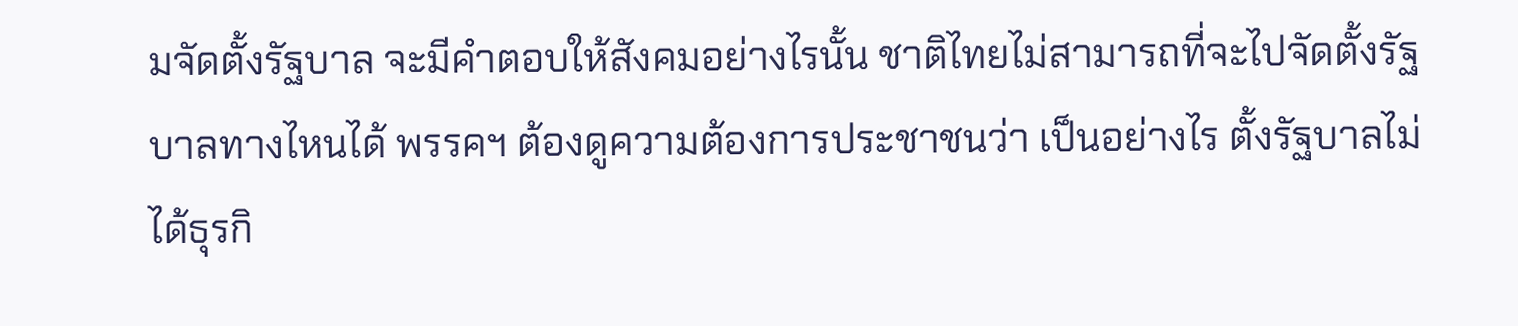มจัดตั้งรัฐบาล จะมีคำตอบให้สังคมอย่างไรนั้น ชาติไทยไม่สามารถที่จะไปจัดตั้งรัฐบาลทางไหนได้ พรรคฯ ต้องดูความต้องการประชาชนว่า เป็นอย่างไร ตั้งรัฐบาลไม่ได้ธุรกิ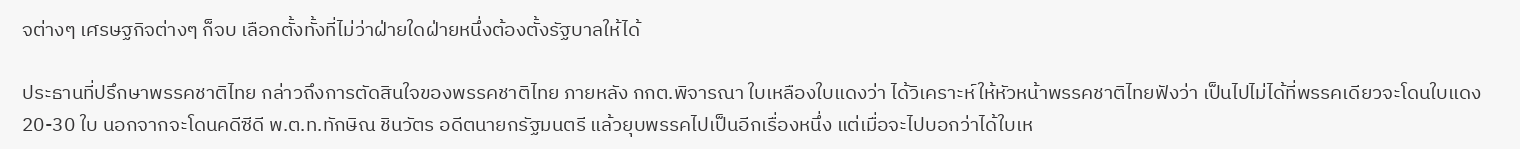จต่างๆ เศรษฐกิจต่างๆ ก็จบ เลือกตั้งทั้งที่ไม่ว่าฝ่ายใดฝ่ายหนึ่งต้องตั้งรัฐบาลให้ได้

ประธานที่ปรึกษาพรรคชาติไทย กล่าวถึงการตัดสินใจของพรรคชาติไทย ภายหลัง กกต.พิจารณา ใบเหลืองใบแดงว่า ได้วิเคราะห์ให้หัวหน้าพรรคชาติไทยฟังว่า เป็นไปไม่ได้ที่พรรคเดียวจะโดนใบแดง 20-30 ใบ นอกจากจะโดนคดีซีดี พ.ต.ท.ทักษิณ ชินวัตร อดีตนายกรัฐมนตรี แล้วยุบพรรคไปเป็นอีกเรื่องหนึ่ง แต่เมื่อจะไปบอกว่าได้ใบเห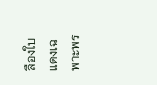ลืองใบแดงเฉพาะพร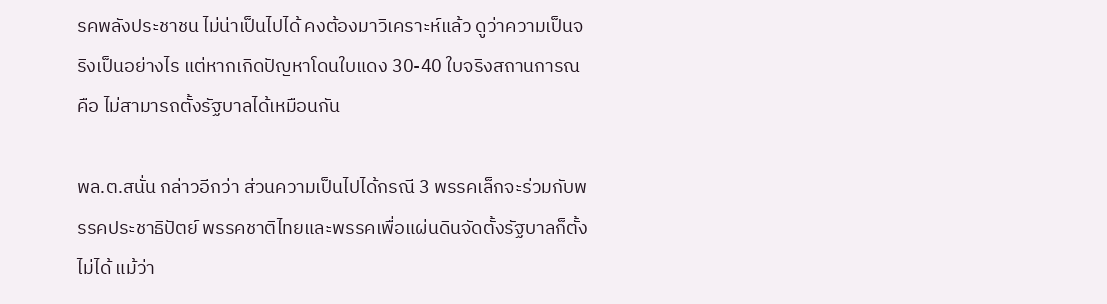รคพลังประชาชน ไม่น่าเป็นไปได้ คงต้องมาวิเคราะห์แล้ว ดูว่าความเป็นจริงเป็นอย่างไร แต่หากเกิดปัญหาโดนใบแดง 30-40 ใบจริงสถานการณ คือ ไม่สามารถตั้งรัฐบาลได้เหมือนกัน

พล.ต.สนั่น กล่าวอีกว่า ส่วนความเป็นไปได้กรณี 3 พรรคเล็กจะร่วมกับพรรคประชาธิปัตย์ พรรคชาติไทยและพรรคเพื่อแผ่นดินจัดตั้งรัฐบาลก็ตั้งไม่ได้ แม้ว่า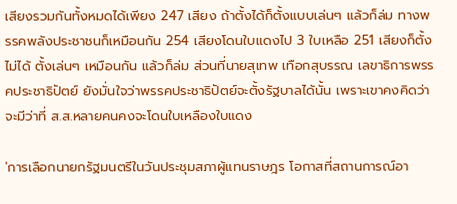เสียงรวมกันทั้งหมดได้เพียง 247 เสียง ถ้าตั้งได้ก็ตั้งแบบเล่นๆ แล้วก็ล่ม ทางพรรคพลังประชาชนก็เหมือนกัน 254 เสียงโดนใบแดงไป 3 ใบเหลือ 251 เสียงก็ตั้งไม่ได้ ตั้งเล่นๆ เหมือนกัน แล้วก็ล่ม ส่วนที่นายสุเทพ เทือกสุบรรณ เลขาธิการพรรคประชาธิปัตย์ ยังมั่นใจว่าพรรคประชาธิปัตย์จะตั้งรัฐบาลได้นั้น เพราะเขาคงคิดว่าจะมีว่าที่ ส.ส.หลายคนคงจะโดนใบเหลืองใบแดง

'การเลือกนายกรัฐมนตรีในวันประชุมสภาผู้แทนราษฎร โอกาสที่สถานการณ์อา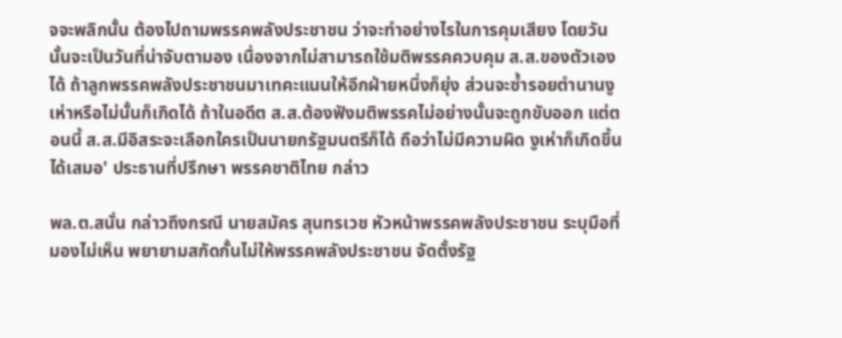จจะพลิกนั้น ต้องไปถามพรรคพลังประชาชน ว่าจะทำอย่างไรในการคุมเสียง โดยวันนั้นจะเป็นวันที่น่าจับตามอง เนื่องจากไม่สามารถใช้มติพรรคควบคุม ส.ส.ของตัวเองได้ ถ้าลูกพรรคพลังประชาชนมาเทคะแนนให้อีกฝ่ายหนึ่งก็ยุ่ง ส่วนจะซ้ำรอยตำนานงูเห่าหรือไม่นั้นก็เกิดได้ ถ้าในอดีต ส.ส.ต้องฟังมติพรรคไม่อย่างนั้นจะถูกขับออก แต่ตอนนี้ ส.ส.มีอิสระจะเลือกใครเป็นนายกรัฐมนตรีก็ได้ ถือว่าไม่มีความผิด งูเห่าก็เกิดขึ้นได้เสมอ' ประธานที่ปรึกษา พรรคชาติไทย กล่าว

พล.ต.สนั่น กล่าวถึงกรณี นายสมัคร สุนทรเวช หัวหน้าพรรคพลังประชาชน ระบุมือที่มองไม่เห็น พยายามสกัดกั้นไม่ให้พรรคพลังประชาชน จัดตั้งรัฐ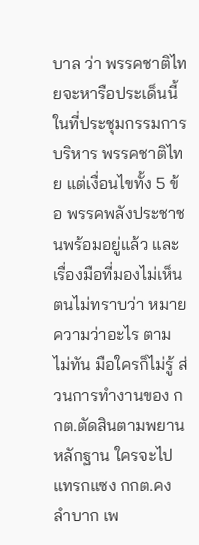บาล ว่า พรรคชาติไทยจะหารือประเด็นนี้ในที่ประชุมกรรมการบริหาร พรรคชาติไทย แต่เงื่อนไขทั้ง 5 ข้อ พรรคพลังประชาชนพร้อมอยู่แล้ว และเรื่องมือที่มองไม่เห็น ตนไม่ทราบว่า หมายความว่าอะไร ตามไม่ทัน มือใครก็ไม่รู้ ส่วนการทำงานของ กกต.ตัดสินตามพยานหลักฐาน ใครจะไปแทรกแซง กกต.คงลำบาก เพ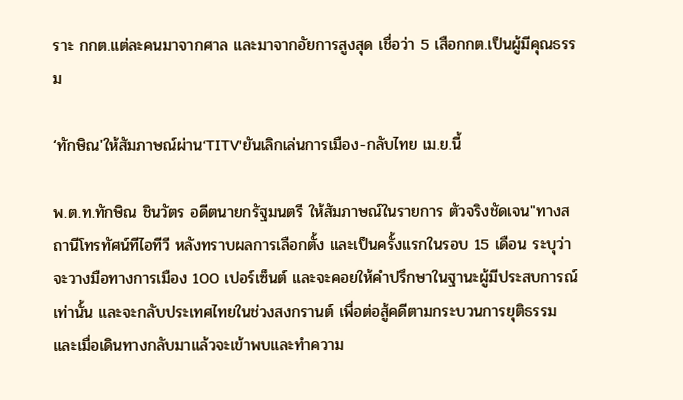ราะ กกต.แต่ละคนมาจากศาล และมาจากอัยการสูงสุด เชื่อว่า 5 เสือกกต.เป็นผู้มีคุณธรรม

‘ทักษิณ'ให้สัมภาษณ์ผ่าน‘TITV'ยันเลิกเล่นการเมือง-กลับไทย เม.ย.นี้

พ.ต.ท.ทักษิณ ชินวัตร อดีตนายกรัฐมนตรี ให้สัมภาษณ์ในรายการ ตัวจริงชัดเจน"ทางสถานีโทรทัศน์ทีไอทีวี หลังทราบผลการเลือกตั้ง และเป็นครั้งแรกในรอบ 15 เดือน ระบุว่า จะวางมือทางการเมือง 100 เปอร์เซ็นต์ และจะคอยให้คำปรึกษาในฐานะผู้มีประสบการณ์เท่านั้น และจะกลับประเทศไทยในช่วงสงกรานต์ เพื่อต่อสู้คดีตามกระบวนการยุติธรรม และเมื่อเดินทางกลับมาแล้วจะเข้าพบและทำความ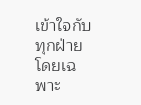เข้าใจกับทุกฝ่าย โดยเฉพาะ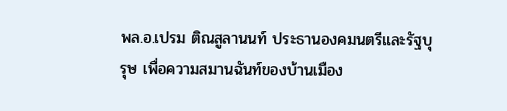พล.อ.เปรม ติณสูลานนท์ ประธานองคมนตรีและรัฐบุรุษ เพื่อความสมานฉันท์ของบ้านเมือง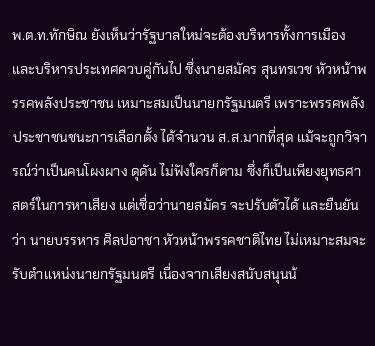พ.ต.ท.ทักษิณ ยังเห็นว่ารัฐบาลใหม่จะต้องบริหารทั้งการเมือง และบริหารประเทศควบคู่กันไป ซึ่งนายสมัคร สุนทรเวช หัวหน้าพรรคพลังประชาชน เหมาะสมเป็นนายกรัฐมนตรี เพราะพรรคพลังประชาชนชนะการเลือกตั้ง ได้จำนวน ส.ส.มากที่สุด แม้จะถูกวิจารณ์ว่าเป็นคนโผงผาง ดุดัน ไม่ฟังใครก็ตาม ซึ่งก็เป็นเพียงยุทธศาสตร์ในการหาเสียง แต่เชื่อว่านายสมัคร จะปรับตัวได้ และยืนยันว่า นายบรรหาร ศิลปอาชา หัวหน้าพรรคชาติไทย ไม่เหมาะสมจะรับตำแหน่งนายกรัฐมนตรี เนื่องจากเสียงสนับสนุนน้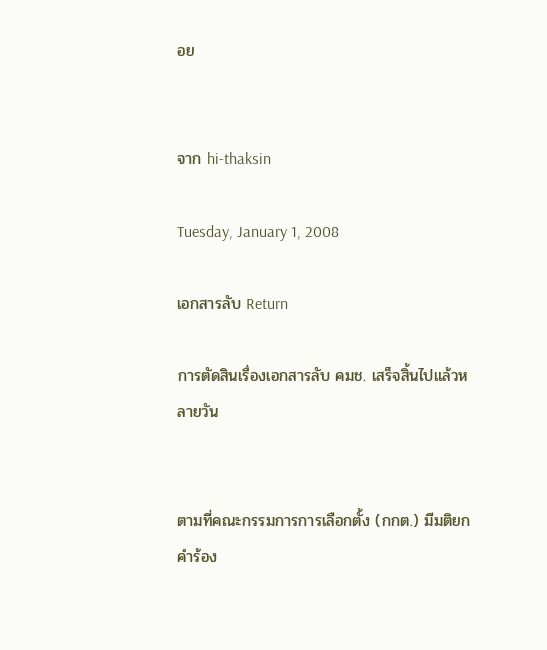อย


จาก hi-thaksin

Tuesday, January 1, 2008

เอกสารลับ Return

การตัดสินเรื่องเอกสารลับ คมช. เสร็จสิ้นไปแล้วหลายวัน


ตามที่คณะกรรมการการเลือกตั้ง (กกต.) มีมติยกคำร้อง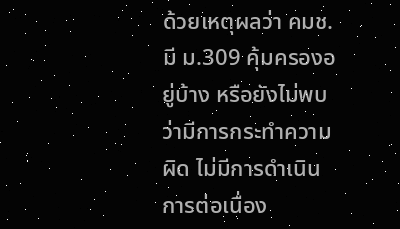ด้วยเหตุผลว่า คมช. มี ม.309 คุ้มครองอยู่บ้าง หรือยังไม่พบว่ามีการกระทำความผิด ไม่มีการดำเนินการต่อเนื่อง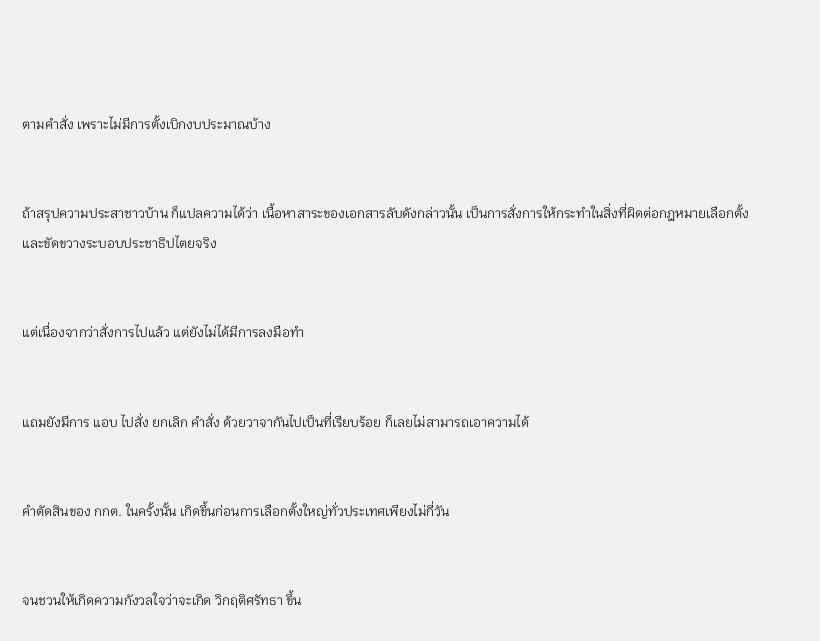ตามคำสั่ง เพราะไม่มีการตั้งเบิกงบประมาณบ้าง


ถ้าสรุปความประสาชาวบ้าน ก็แปลความได้ว่า เนื้อหาสาระของเอกสารลับดังกล่าวนั้น เป็นการสั่งการให้กระทำในสิ่งที่ผิดต่อกฎหมายเลือกตั้ง และขัดขวางระบอบประชาธิปไตยจริง


แต่เนื่องจากว่าสั่งการไปแล้ว แต่ยังไม่ได้มีการลงมือทำ


แถมยังมีการ แอบ ไปสั่ง ยกเลิก คำสั่ง ด้วยวาจากันไปเป็นที่เรียบร้อย ก็เลยไม่สามารถเอาความได้


คำตัดสินของ กกต. ในครั้งนั้น เกิดขึ้นก่อนการเลือกตั้งใหญ่ทั่วประเทศเพียงไม่กี่วัน


จนชวนให้เกิดความกังวลใจว่าจะเกิด วิกฤติศรัทธา ขึ้น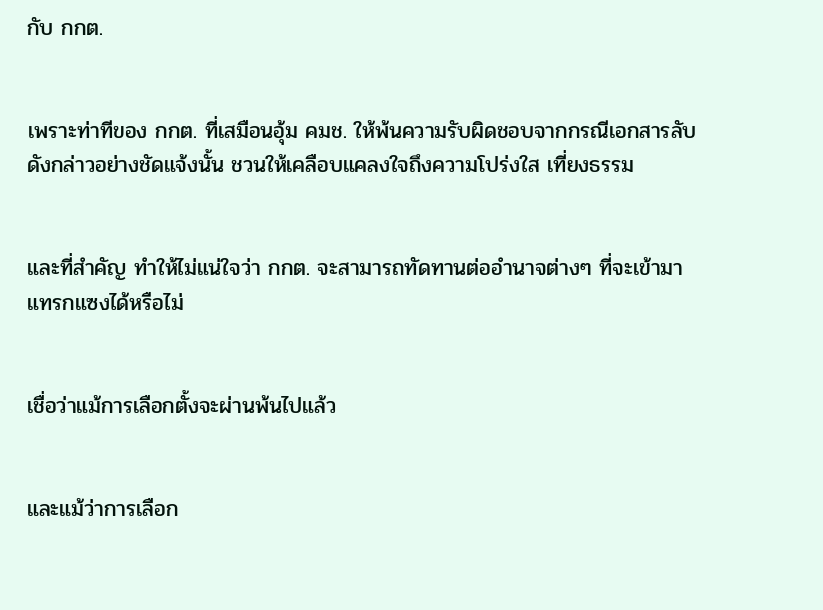กับ กกต.


เพราะท่าทีของ กกต. ที่เสมือนอุ้ม คมช. ให้พ้นความรับผิดชอบจากกรณีเอกสารลับดังกล่าวอย่างชัดแจ้งนั้น ชวนให้เคลือบแคลงใจถึงความโปร่งใส เที่ยงธรรม


และที่สำคัญ ทำให้ไม่แน่ใจว่า กกต. จะสามารถทัดทานต่ออำนาจต่างๆ ที่จะเข้ามาแทรกแซงได้หรือไม่


เชื่อว่าแม้การเลือกตั้งจะผ่านพ้นไปแล้ว


และแม้ว่าการเลือก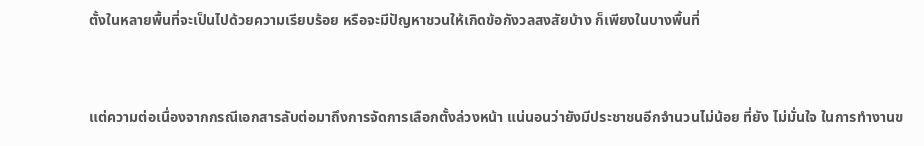ตั้งในหลายพื้นที่จะเป็นไปด้วยความเรียบร้อย หรือจะมีปัญหาชวนให้เกิดข้อกังวลสงสัยบ้าง ก็เพียงในบางพื้นที่


แต่ความต่อเนื่องจากกรณีเอกสารลับต่อมาถึงการจัดการเลือกตั้งล่วงหน้า แน่นอนว่ายังมีประชาชนอีกจำนวนไม่น้อย ที่ยัง ไม่มั่นใจ ในการทำงานข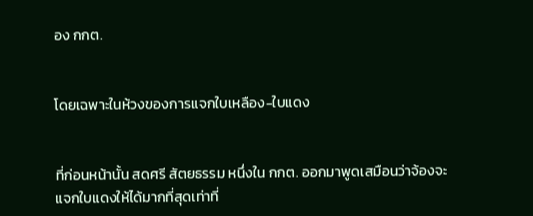อง กกต.


โดยเฉพาะในห้วงของการแจกใบเหลือง-ใบแดง


ที่ก่อนหน้านั้น สดศรี สัตยธรรม หนึ่งใน กกต. ออกมาพูดเสมือนว่าจ้องจะแจกใบแดงให้ได้มากที่สุดเท่าที่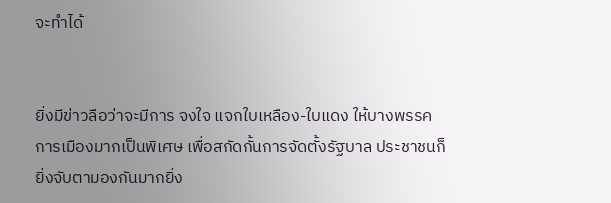จะทำได้


ยิ่งมีข่าวลือว่าจะมีการ จงใจ แจกใบเหลือง-ใบแดง ให้บางพรรคการเมืองมากเป็นพิเศษ เพื่อสกัดกั้นการจัดตั้งรัฐบาล ประชาชนก็ยิ่งจับตามองกันมากยิ่ง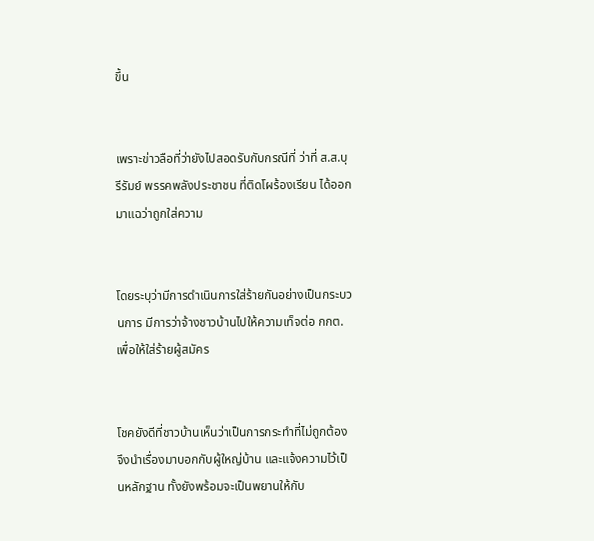ขึ้น


เพราะข่าวลือที่ว่ายังไปสอดรับกับกรณีที่ ว่าที่ ส.ส.บุรีรัมย์ พรรคพลังประชาชน ที่ติดโผร้องเรียน ได้ออกมาแฉว่าถูกใส่ความ


โดยระบุว่ามีการดำเนินการใส่ร้ายกันอย่างเป็นกระบวนการ มีการว่าจ้างชาวบ้านไปให้ความเท็จต่อ กกต. เพื่อให้ใส่ร้ายผู้สมัคร


โชคยังดีที่ชาวบ้านเห็นว่าเป็นการกระทำที่ไม่ถูกต้อง จึงนำเรื่องมาบอกกับผู้ใหญ่บ้าน และแจ้งความไว้เป็นหลักฐาน ทั้งยังพร้อมจะเป็นพยานให้กับ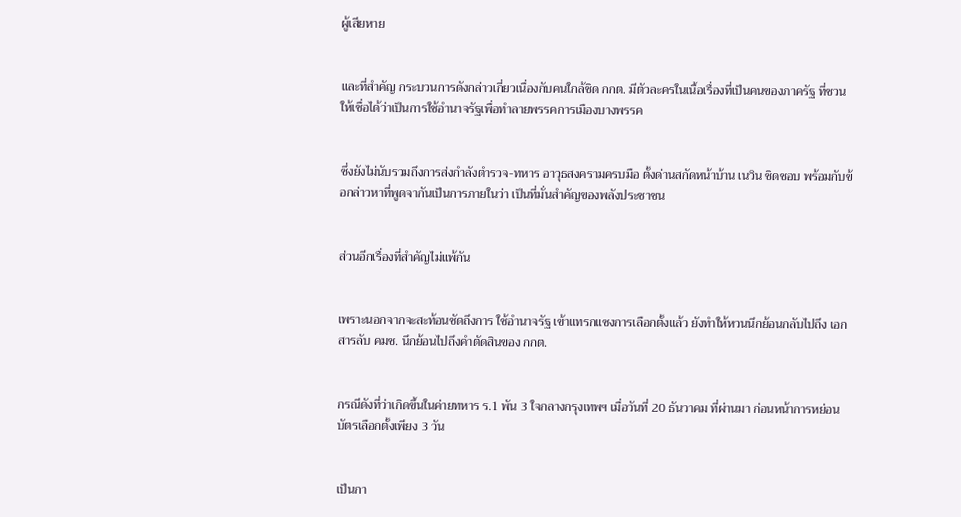ผู้เสียหาย


และที่สำคัญ กระบวนการดังกล่าวเกี่ยวเนื่องกับคนใกล้ชิด กกต. มีตัวละครในเนื้อเรื่องที่เป็นคนของภาครัฐ ที่ชวนให้เชื่อได้ว่าเป็นการใช้อำนาจรัฐเพื่อทำลายพรรคการเมืองบางพรรค


ซึ่งยังไม่นับรวมถึงการส่งกำลังตำรวจ-ทหาร อาวุธสงครามครบมือ ตั้งด่านสกัดหน้าบ้าน เนวิน ชิดชอบ พร้อมกับข้อกล่าวหาที่พูดจากันเป็นการภายในว่า เป็นที่มั่นสำคัญของพลังประชาชน


ส่วนอีกเรื่องที่สำคัญไม่แพ้กัน


เพราะนอกจากจะสะท้อนชัดถึงการ ใช้อำนาจรัฐ เข้าแทรกแซงการเลือกตั้งแล้ว ยังทำให้หวนนึกย้อนกลับไปถึง เอกสารลับ คมช. นึกย้อนไปถึงคำตัดสินของ กกต.


กรณีดังที่ว่าเกิดขึ้นในค่ายทหาร ร.1 พัน 3 ใจกลางกรุงเทพฯ เมื่อวันที่ 20 ธันวาคม ที่ผ่านมา ก่อนหน้าการหย่อนบัตรเลือกตั้งเพียง 3 วัน


เป็นกา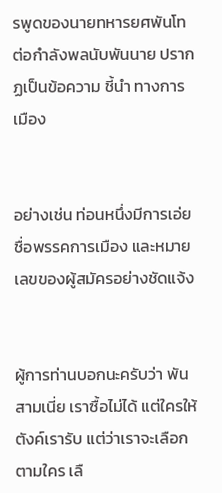รพูดของนายทหารยศพันโท ต่อกำลังพลนับพันนาย ปรากฏเป็นข้อความ ชี้นำ ทางการเมือง


อย่างเช่น ท่อนหนึ่งมีการเอ่ยชื่อพรรคการเมือง และหมายเลขของผู้สมัครอย่างชัดแจ้ง


ผู้การท่านบอกนะครับว่า พันสามเนี่ย เราซื้อไม่ได้ แต่ใครให้ตังค์เรารับ แต่ว่าเราจะเลือกตามใคร เลื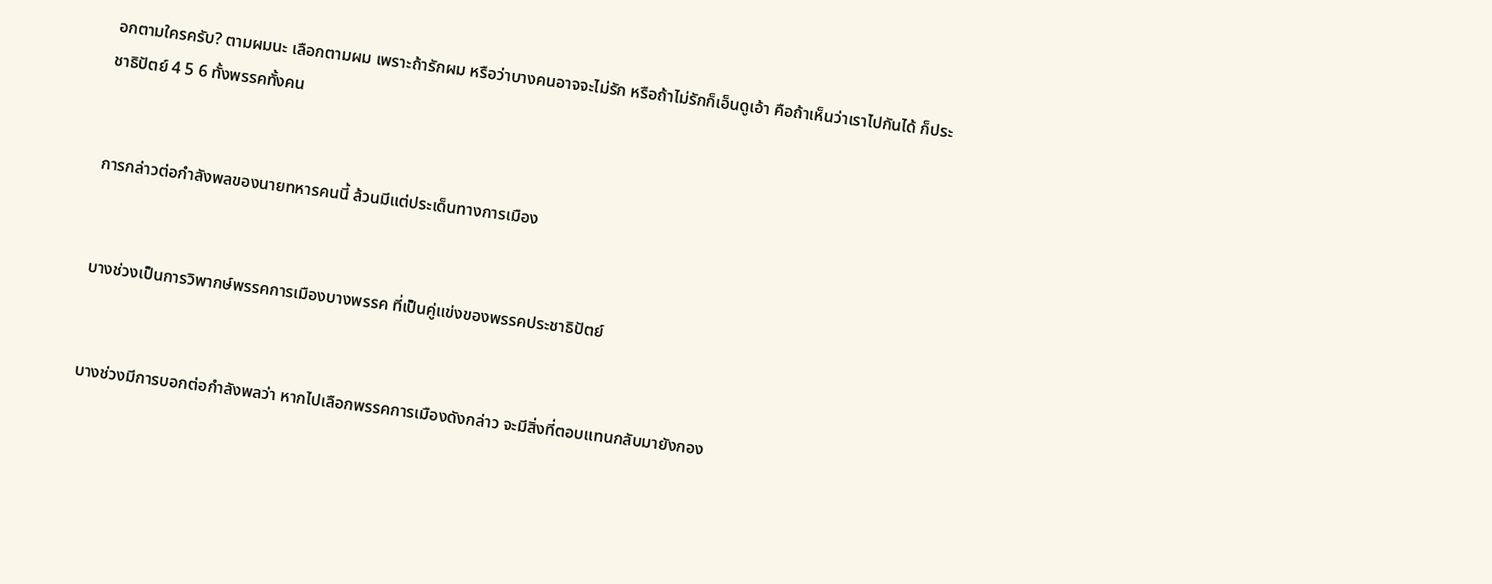อกตามใครครับ? ตามผมนะ เลือกตามผม เพราะถ้ารักผม หรือว่าบางคนอาจจะไม่รัก หรือถ้าไม่รักก็เอ็นดูเอ้า คือถ้าเห็นว่าเราไปกันได้ ก็ประชาธิปัตย์ 4 5 6 ทั้งพรรคทั้งคน


การกล่าวต่อกำลังพลของนายทหารคนนี้ ล้วนมีแต่ประเด็นทางการเมือง


บางช่วงเป็นการวิพากษ์พรรคการเมืองบางพรรค ที่เป็นคู่แข่งของพรรคประชาธิปัตย์


บางช่วงมีการบอกต่อกำลังพลว่า หากไปเลือกพรรคการเมืองดังกล่าว จะมีสิ่งที่ตอบแทนกลับมายังกอง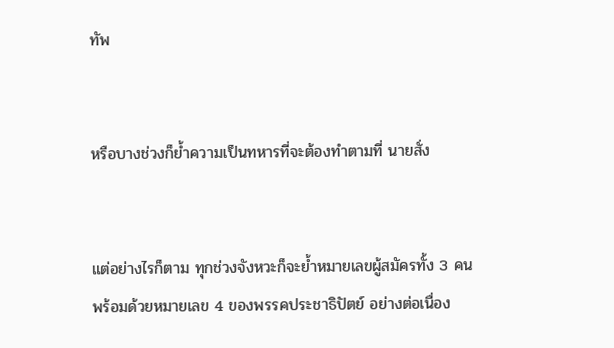ทัพ


หรือบางช่วงก็ย้ำความเป็นทหารที่จะต้องทำตามที่ นายสั่ง


แต่อย่างไรก็ตาม ทุกช่วงจังหวะก็จะย้ำหมายเลขผู้สมัครทั้ง 3 คน พร้อมด้วยหมายเลข 4 ของพรรคประชาธิปัตย์ อย่างต่อเนื่อง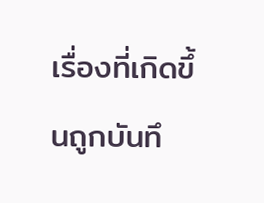เรื่องที่เกิดขึ้นถูกบันทึ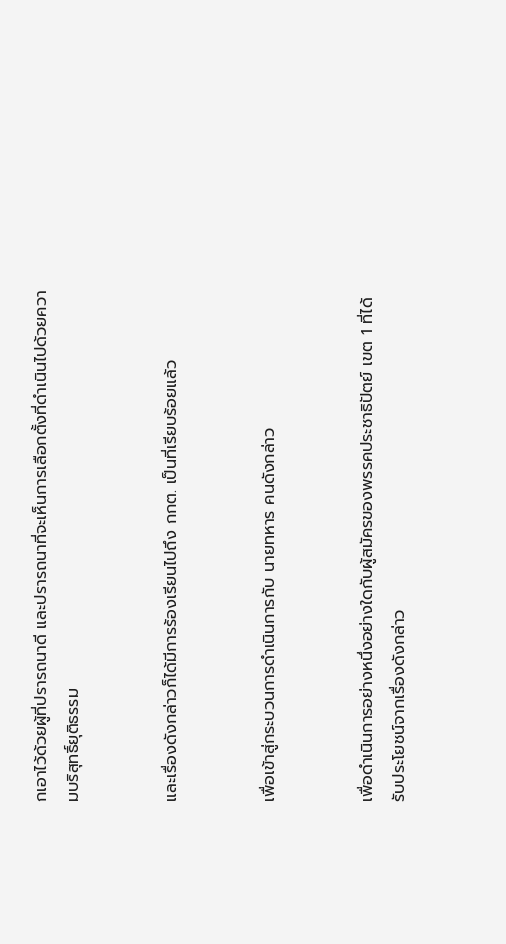กเอาไว้ด้วยผู้ที่ปรารถนาดี และปรารถนาที่จะเห็นการเลือกตั้งที่ดำเนินไปด้วยความบริสุทธิ์ยุติธรรม


และเรื่องดังกล่าวก็ได้มีการร้องเรียนไปถึง กกต. เป็นที่เรียบร้อยแล้ว


เพื่อเข้าสู่กระบวนการดำเนินการกับ นายทหาร คนดังกล่าว


เพื่อดำเนินการอย่างหนึ่งอย่างใดกับผู้สมัครของพรรคประชาธิปัตย์ เขต 1 ที่ได้รับประโยชน์จากเรื่องดังกล่าว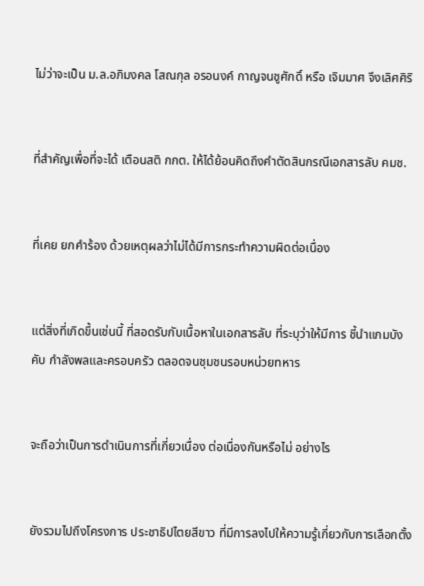ไม่ว่าจะเป็น ม.ล.อภิมงคล โสณกุล อรอนงค์ กาญจนชูศักดิ์ หรือ เจิมมาศ จึงเลิศศิริ


ที่สำคัญเพื่อที่จะได้ เตือนสติ กกต. ให้ได้ย้อนคิดถึงคำตัดสินกรณีเอกสารลับ คมช.


ที่เคย ยกคำร้อง ด้วยเหตุผลว่าไม่ได้มีการกระทำความผิดต่อเนื่อง


แต่สิ่งที่เกิดขึ้นเช่นนี้ ที่สอดรับกับเนื้อหาในเอกสารลับ ที่ระบุว่าให้มีการ ชี้นำแกมบังคับ กำลังพลและครอบครัว ตลอดจนชุมชนรอบหน่วยทหาร


จะถือว่าเป็นการดำเนินการที่เกี่ยวเนื่อง ต่อเนื่องกันหรือไม่ อย่างไร


ยังรวมไปถึงโครงการ ประชาธิปไตยสีขาว ที่มีการลงไปให้ความรู้เกี่ยวกับการเลือกตั้ง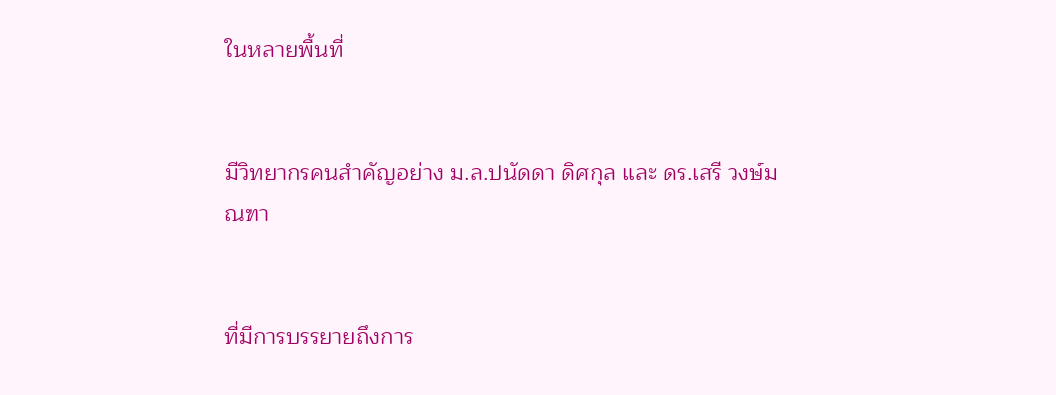ในหลายพื้นที่


มีวิทยากรคนสำคัญอย่าง ม.ล.ปนัดดา ดิศกุล และ ดร.เสรี วงษ์มณฑา


ที่มีการบรรยายถึงการ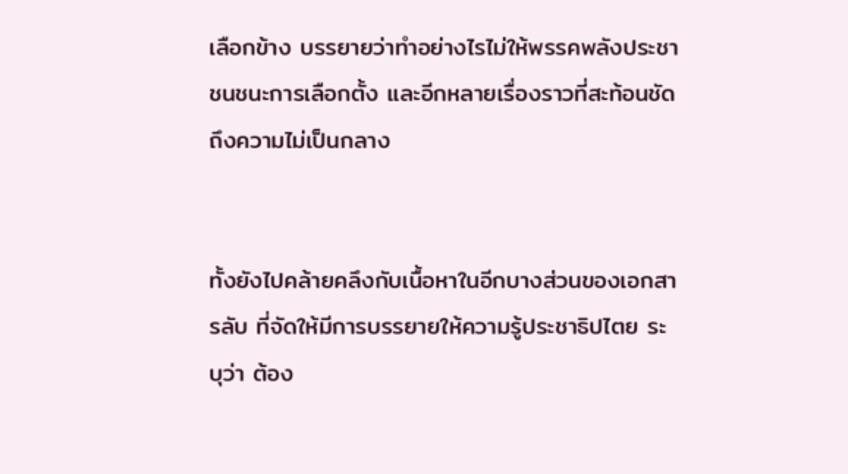เลือกข้าง บรรยายว่าทำอย่างไรไม่ให้พรรคพลังประชาชนชนะการเลือกตั้ง และอีกหลายเรื่องราวที่สะท้อนชัดถึงความไม่เป็นกลาง


ทั้งยังไปคล้ายคลึงกับเนื้อหาในอีกบางส่วนของเอกสารลับ ที่จัดให้มีการบรรยายให้ความรู้ประชาธิปไตย ระบุว่า ต้อง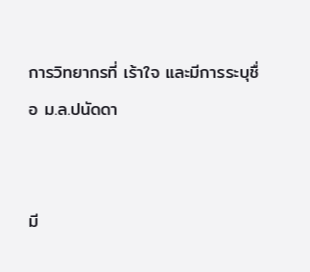การวิทยากรที่ เร้าใจ และมีการระบุชื่อ ม.ล.ปนัดดา


มี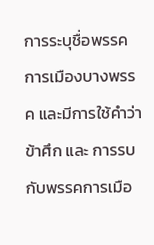การระบุชื่อพรรคการเมืองบางพรรค และมีการใช้คำว่า ข้าศึก และ การรบ กับพรรคการเมือ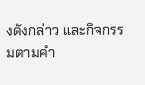งดังกล่าว และกิจกรรมตามคำ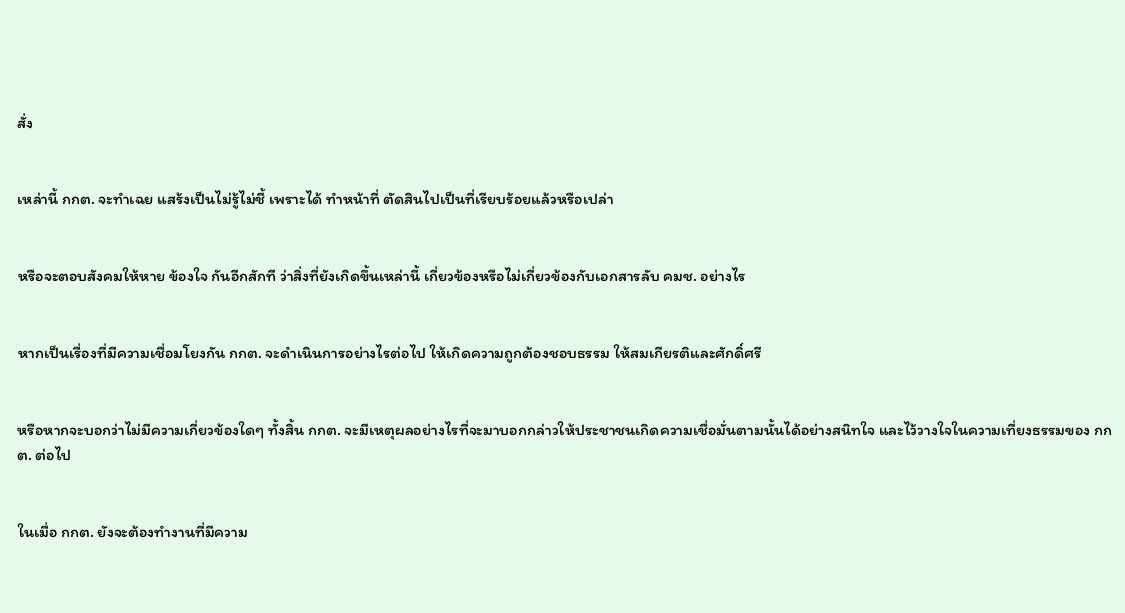สั่ง


เหล่านี้ กกต. จะทำเฉย แสร้งเป็นไม่รู้ไม่ชี้ เพราะได้ ทำหน้าที่ ตัดสินไปเป็นที่เรียบร้อยแล้วหรือเปล่า


หรือจะตอบสังคมให้หาย ข้องใจ กันอีกสักที ว่าสิ่งที่ยังเกิดขึ้นเหล่านี้ เกี่ยวข้องหรือไม่เกี่ยวข้องกับเอกสารลับ คมช. อย่างไร


หากเป็นเรื่องที่มีความเชื่อมโยงกัน กกต. จะดำเนินการอย่างไรต่อไป ให้เกิดความถูกต้องชอบธรรม ให้สมเกียรติและศักดิ์ศรี


หรือหากจะบอกว่าไม่มีความเกี่ยวข้องใดๆ ทั้งสิ้น กกต. จะมีเหตุผลอย่างไรที่จะมาบอกกล่าวให้ประชาชนเกิดความเชื่อมั่นตามนั้นได้อย่างสนิทใจ และไว้วางใจในความเที่ยงธรรมของ กกต. ต่อไป


ในเมื่อ กกต. ยังจะต้องทำงานที่มีความ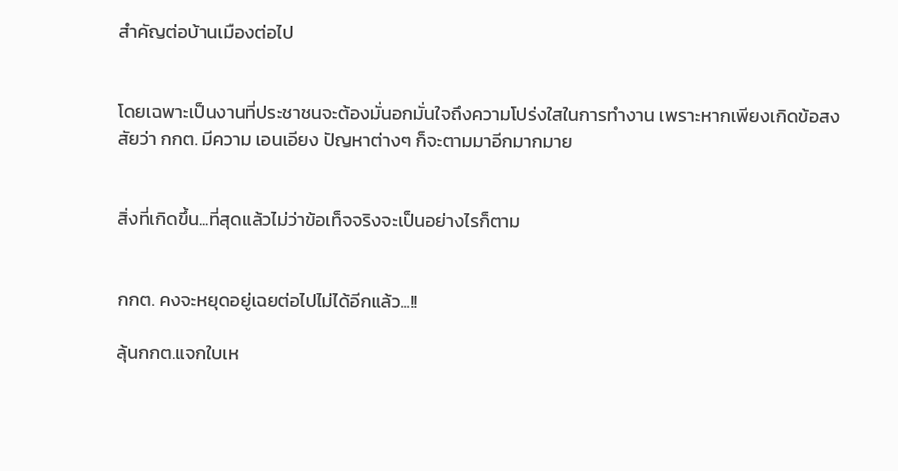สำคัญต่อบ้านเมืองต่อไป


โดยเฉพาะเป็นงานที่ประชาชนจะต้องมั่นอกมั่นใจถึงความโปร่งใสในการทำงาน เพราะหากเพียงเกิดข้อสงสัยว่า กกต. มีความ เอนเอียง ปัญหาต่างๆ ก็จะตามมาอีกมากมาย


สิ่งที่เกิดขึ้น...ที่สุดแล้วไม่ว่าข้อเท็จจริงจะเป็นอย่างไรก็ตาม


กกต. คงจะหยุดอยู่เฉยต่อไปไม่ได้อีกแล้ว...!!

ลุ้นกกต.แจกใบเห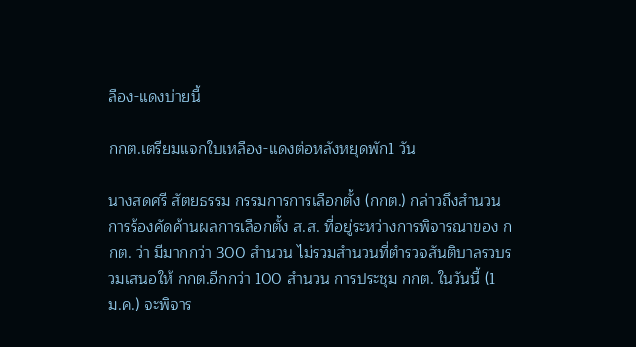ลือง-แดงบ่ายนี้

กกต.เตรียมแจกใบเหลือง-แดงต่อหลังหยุดพัก1 วัน

นางสดศรี สัตยธรรม กรรมการการเลือกตั้ง (กกต.) กล่าวถึงสำนวนการร้องคัดค้านผลการเลือกตั้ง ส.ส. ที่อยู่ระหว่างการพิจารณาของ กกต. ว่า มีมากกว่า 300 สำนวน ไม่รวมสำนวนที่ตำรวจสันติบาลรวบรวมเสนอให้ กกต.อีกกว่า 100 สำนวน การประชุม กกต. ในวันนี้ (1 ม.ค.) จะพิจาร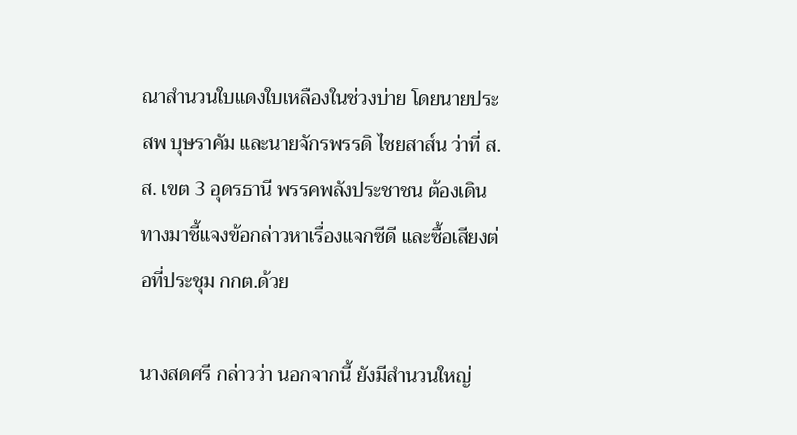ณาสำนวนใบแดงใบเหลืองในช่วงบ่าย โดยนายประสพ บุษราคัม และนายจักรพรรดิ ไชยสาส์น ว่าที่ ส.ส. เขต 3 อุดรธานี พรรคพลังประชาชน ต้องเดินทางมาชี้แจงข้อกล่าวหาเรื่องแจกซีดี และซื้อเสียงต่อที่ประชุม กกต.ด้วย

นางสดศรี กล่าวว่า นอกจากนี้ ยังมีสำนวนใหญ่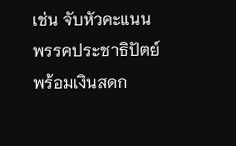เช่น จับหัวคะแนนพรรคประชาธิปัตย์ พร้อมเงินสดก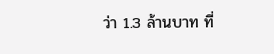ว่า 1.3 ล้านบาท ที่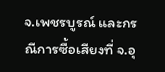จ.เพชรบูรณ์ และกรณีการซื้อเสียงที่ จ.อุ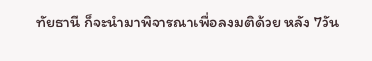ทัยธานี ก็จะนำมาพิจารณาเพื่อลงมติด้วย หลัง 7วัน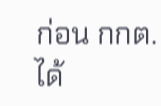ก่อน กกต.ได้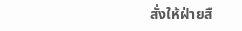สั่งให้ฝ่ายสื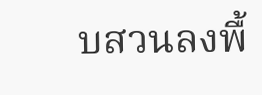บสวนลงพื้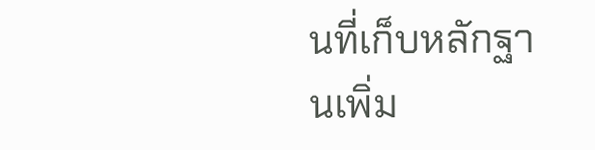นที่เก็บหลักฐานเพิ่ม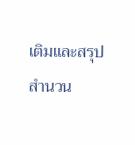เติมและสรุปสำนวน